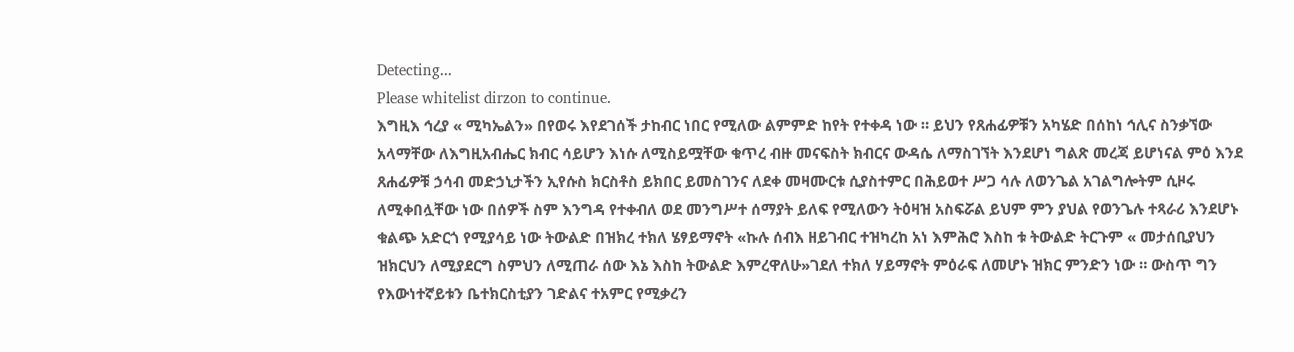Detecting...
Please whitelist dirzon to continue.
እግዚእ ኅረያ « ሚካኤልን» በየወሩ እየደገሰች ታከብር ነበር የሚለው ልምምድ ከየት የተቀዳ ነው ። ይህን የጸሐፊዎቹን አካሄድ በሰከነ ኅሊና ስንቃኘው አላማቸው ለእግዚአብሔር ክብር ሳይሆን እነሱ ለሚስይሟቸው ቁጥረ ብዙ መናፍስት ክብርና ውዳሴ ለማስገኘት እንደሆነ ግልጽ መረጃ ይሆነናል ምዕ እንደ ጸሐፊዎቹ ኃሳብ መድኃኒታችን ኢየሱስ ክርስቶስ ይክበር ይመስገንና ለደቀ መዛሙርቱ ሲያስተምር በሕይወተ ሥጋ ሳሉ ለወንጌል አገልግሎትም ሲዞሩ ለሚቀበሏቸው ነው በሰዎች ስም እንግዳ የተቀብለ ወደ መንግሥተ ሰማያት ይለፍ የሚለውን ትዕዛዝ አስፍሯል ይህም ምን ያህል የወንጌሉ ተጻራሪ እንደሆኑ ቁልጭ አድርጎ የሚያሳይ ነው ትውልድ በዝክረ ተክለ ሄፃይማኖት «ኩሉ ሰብእ ዘይገብር ተዝካረከ አነ እምሕሮ እስከ ቱ ትውልድ ትርጉም « መታሰቢያህን ዝክርህን ለሚያደርግ ስምህን ለሚጠራ ሰው እኔ እስከ ትውልድ እምረዋለሁ»ገደለ ተክለ ሃይማኖት ምዕራፍ ለመሆኑ ዝክር ምንድን ነው ። ውስጥ ግን የእውነተኛይቱን ቤተክርስቲያን ገድልና ተአምር የሚቃረን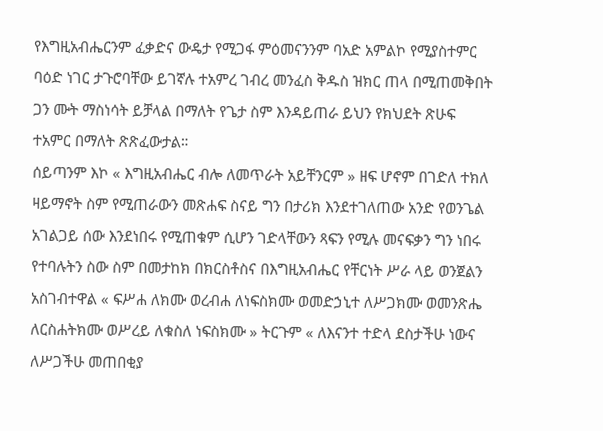የእግዚአብሔርንም ፈቃድና ውዴታ የሚጋፋ ምዕመናንንም ባአድ አምልኮ የሚያስተምር ባዕድ ነገር ታጉሮባቸው ይገኛሉ ተአምረ ገብረ መንፈስ ቅዱስ ዝክር ጠላ በሚጠመቅበት ጋን ሙት ማስነሳት ይቻላል በማለት የጌታ ስም እንዳይጠራ ይህን የክህደት ጽሁፍ ተአምር በማለት ጽጽፈውታል።
ሰይጣንም እኮ « እግዚአብሔር ብሎ ለመጥራት አይቸንርም » ዘፍ ሆኖም በገድለ ተክለ ዛይማኖት ስም የሚጠራውን መጽሐፍ ስናይ ግን በታሪክ እንደተገለጠው አንድ የወንጌል አገልጋይ ሰው እንደነበሩ የሚጠቁም ሲሆን ገድላቸውን ጻፍን የሚሉ መናፍቃን ግን ነበሩ የተባሉትን ስው ስም በመታከክ በክርስቶስና በእግዚአብሔር የቸርነት ሥራ ላይ ወንጀልን አስገብተዋል « ፍሥሐ ለክሙ ወረብሐ ለነፍስክሙ ወመድኃኒተ ለሥጋክሙ ወመንጽሔ ለርስሐትክሙ ወሥረይ ለቁስለ ነፍስክሙ » ትርጉም « ለእናንተ ተድላ ደስታችሁ ነውና ለሥጋችሁ መጠበቂያ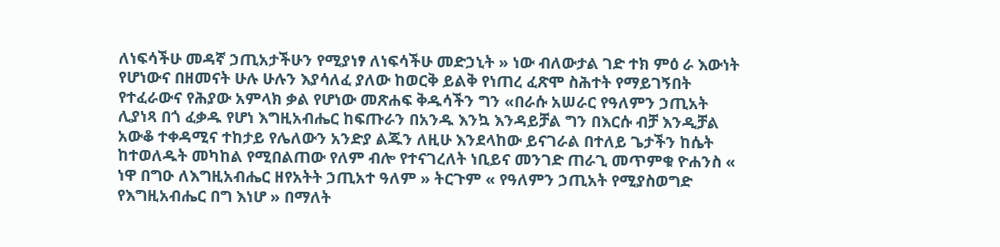ለነፍሳችሁ መዳኛ ኃጢአታችሁን የሚያነፃ ለነፍሳችሁ መድኃኒት » ነው ብለውታል ገድ ተክ ምዕ ራ እውነት የሆነውና በዘመናት ሁሉ ሁሉን እያሳለፈ ያለው ከወርቅ ይልቅ የነጠረ ፈጽሞ ስሕተት የማይገኝበት የተፈራውና የሕያው አምላክ ቃል የሆነው መጽሐፍ ቅዱሳችን ግን «በራሱ አሠራር የዓለምን ኃጢአት ሊያነጻ በጎ ፈቃዱ የሆነ እግዚአብሔር ከፍጡራን በአንዱ እንኳ እንዳይቻል ግን በእርሱ ብቻ እንዲቻል አውቆ ተቀዳሚና ተከታይ የሌለውን አንድያ ልጁን ለዚሁ እንደላከው ይናገራል በተለይ ጌታችን ከሴት ከተወለዱት መካከል የሚበልጠው የለም ብሎ የተናገረለት ነቢይና መንገድ ጠራጊ መጥምቁ ዮሐንስ « ነዋ በግዑ ለእግዚአብሔር ዘየአትት ኃጢአተ ዓለም » ትርጉም « የዓለምን ኃጢአት የሚያስወግድ የእግዚአብሔር በግ እነሆ » በማለት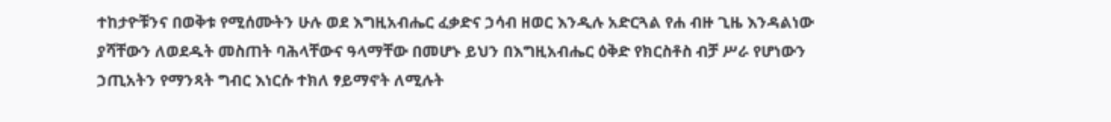ተከታዮቹንና በወቅቱ የሚሰሙትን ሁሉ ወደ እግዚአብሔር ፈቃድና ኃሳብ ዘወር እንዲሉ አድርጓል የሐ ብዙ ጊዜ እንዳልነው ያሻቸውን ለወደዱት መስጠት ባሕላቸውና ዓላማቸው በመሆኑ ይህን በእግዚአብሔር ዕቅድ የክርስቶስ ብቻ ሥራ የሆነውን ኃጢአትን የማንጻት ግብር እነርሱ ተክለ ፃይማኖት ለሚሉት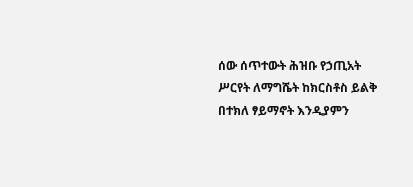ሰው ሰጥተውት ሕዝቡ የኃጢአት ሥርየት ለማግሼት ከክርስቶስ ይልቅ በተክለ ፃይማኖት እንዲያምን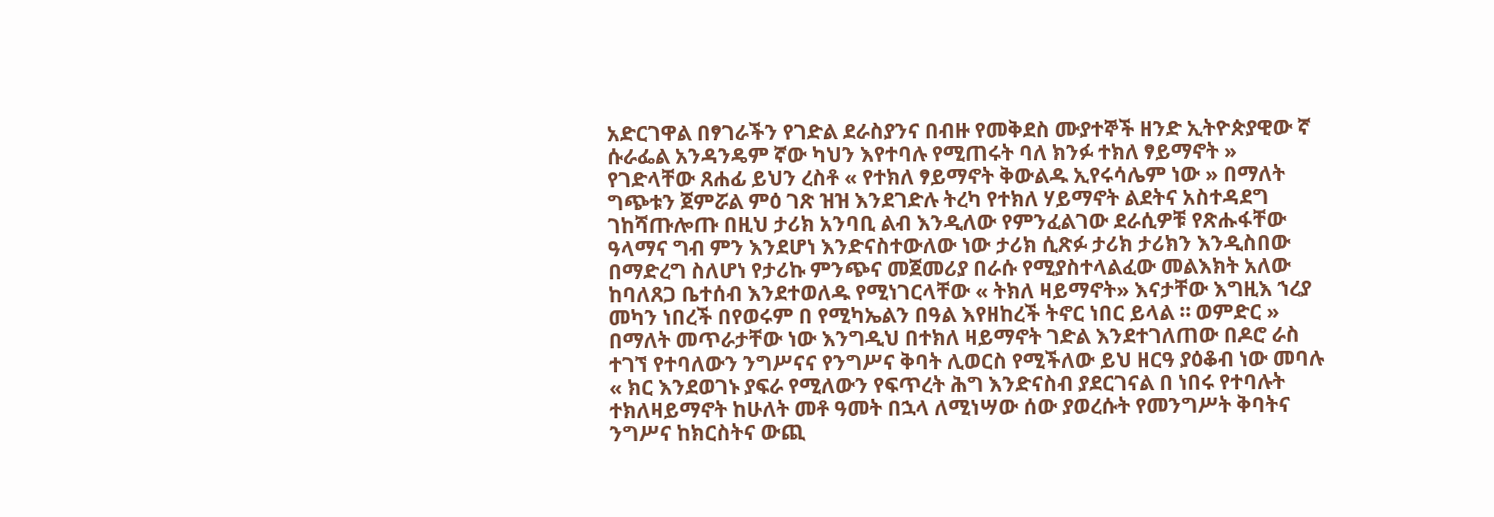አድርገዋል በፃገራችን የገድል ደራስያንና በብዙ የመቅደስ ሙያተኞች ዘንድ ኢትዮጵያዊው ኛ ሱራፌል አንዳንዴም ኛው ካህን እየተባሉ የሚጠሩት ባለ ክንፉ ተክለ ፃይማኖት » የገድላቸው ጸሐፊ ይህን ረስቶ « የተክለ ፃይማኖት ቅውልዱ ኢየሩሳሌም ነው » በማለት ግጭቱን ጀምሯል ምዕ ገጽ ዝዝ እንደገድሉ ትረካ የተክለ ሃይማኖት ልደትና አስተዳደግ ገከሻጡሎጡ በዚህ ታሪክ አንባቢ ልብ እንዲለው የምንፈልገው ደራሲዎቹ የጽሑፋቸው ዓላማና ግብ ምን እንደሆነ እንድናስተውለው ነው ታሪክ ሲጽፉ ታሪክ ታሪክን እንዲስበው በማድረግ ስለሆነ የታሪኩ ምንጭና መጀመሪያ በራሱ የሚያስተላልፈው መልእክት አለው ከባለጸጋ ቤተሰብ እንደተወለዱ የሚነገርላቸው « ትክለ ዛይማኖት» እናታቸው እግዚእ ኀረያ መካን ነበረች በየወሩም በ የሚካኤልን በዓል እየዘከረች ትኖር ነበር ይላል ። ወምድር » በማለት መጥራታቸው ነው እንግዲህ በተክለ ዛይማኖት ገድል እንደተገለጠው በዶሮ ራስ ተገኘ የተባለውን ንግሥናና የንግሥና ቅባት ሊወርስ የሚችለው ይህ ዘርዓ ያዕቆብ ነው መባሉ « ክር እንደወገኑ ያፍራ የሚለውን የፍጥረት ሕግ እንድናስብ ያደርገናል በ ነበሩ የተባሉት ተክለዛይማኖት ከሁለት መቶ ዓመት በኋላ ለሚነሣው ሰው ያወረሱት የመንግሥት ቅባትና ንግሥና ከክርስትና ውጪ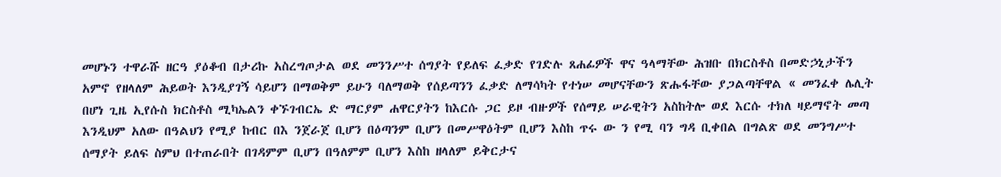መሆኑን ተዋራሹ ዘርዓ ያዕቆብ በታሪኩ አስረግጦታል ወደ መንንሥተ ሰግያት የይለፍ ፈቃድ የገድሉ ጸሐፊዎች ዋና ዓላማቸው ሕዝቡ በክርስቶስ በመድኃኒታችን አምኖ የዘላለም ሕይወት እንዲያገኝ ሳይሆን በማወቅም ይሁን ባለማወቅ የሰይጣንን ፈቃድ ለማሳካት የተነሠ መሆናቸውን ጽሑፋቸው ያጋልጣቸዋል « መንፈቀ ሌሊት በሆነ ጊዜ ኢየሱስ ክርስቶስ ሚካኤልን ቀኙገብርኤ ድ ማርያም ሐዋርያትን ከእርሱ ጋር ይዞ ብዙዎች የሰማይ ሠራዊትን አስከትሎ ወደ እርሱ ተክለ ዛይማኖት መጣ እንዲህም አለው በዓልህን የሚያ ከብር በእ ንጀራጀ ቢሆን በዕጣንም ቢሆን በመሥዋዕትም ቢሆን እስከ ጥሩ ው ን የሚ ባን ግዳ ቢቀበል በግልጽ ወደ መንግሥተ ሰማያት ይለፍ ስምህ በተጠራበት በገዳምም ቢሆን በዓለምም ቢሆን እስከ ዘላለም ይቅርታና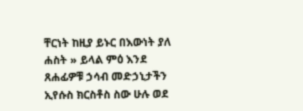ቸርነት ከዚያ ይኑር በእውነት ያለ ሐስት » ይላል ምዕ እንደ ጸሐፊዎቹ ኃሳብ መድኃኒታችን ኢየሱስ ክርስቶስ ስው ሁሉ ወደ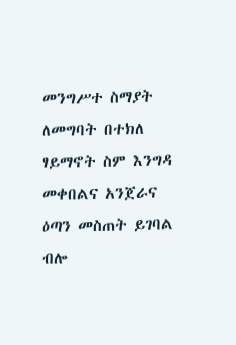መንግሥተ ስማያት ለመግባት በተክለ ፃይማኖት ስም እንግዳ መቀበልና አንጀራና ዕጣን መስጠት ይገባል ብሎ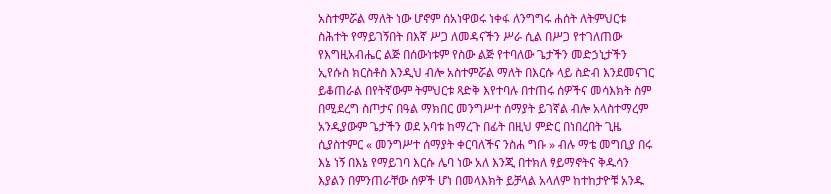አስተምሯል ማለት ነው ሆኖም ሰአነዋወሩ ነቀፋ ለንግግሩ ሐሰት ለትምህርቱ ስሕተት የማይገኝበት በእኛ ሥጋ ለመዳናችን ሥራ ሲል በሥጋ የተገለጠው የእግዚአብሔር ልጅ በሰውነቱም የስው ልጅ የተባለው ጌታችን መድኃኒታችን ኢየሱስ ክርስቶስ እንዲህ ብሎ አስተምሯል ማለት በእርሱ ላይ ስድብ እንደመናገር ይቆጠራል በየትኛውም ትምህርቱ ጻድቅ እየተባሉ በተጠሩ ሰዎችና መሳእክት ስም በሚደረግ ስጦታና በዓል ማክበር መንግሥተ ሰማያት ይገኛል ብሎ አላስተማረም አንዲያውም ጌታችን ወደ አባቱ ከማረጉ በፊት በዚህ ምድር በነበረበት ጊዜ ሲያስተምር « መንግሥተ ሰማያት ቀርባለችና ንስሐ ግቡ » ብሉ ማቴ መግቢያ በሩ እኔ ነኝ በእኔ የማይገባ እርሱ ሌባ ነው አለ እንጂ በተክለ ፃይማኖትና ቅዱሳን እያልን በምንጠራቸው ሰዎች ሆነ በመላእክት ይቻላል አላለም ከተከታዮቹ አንዱ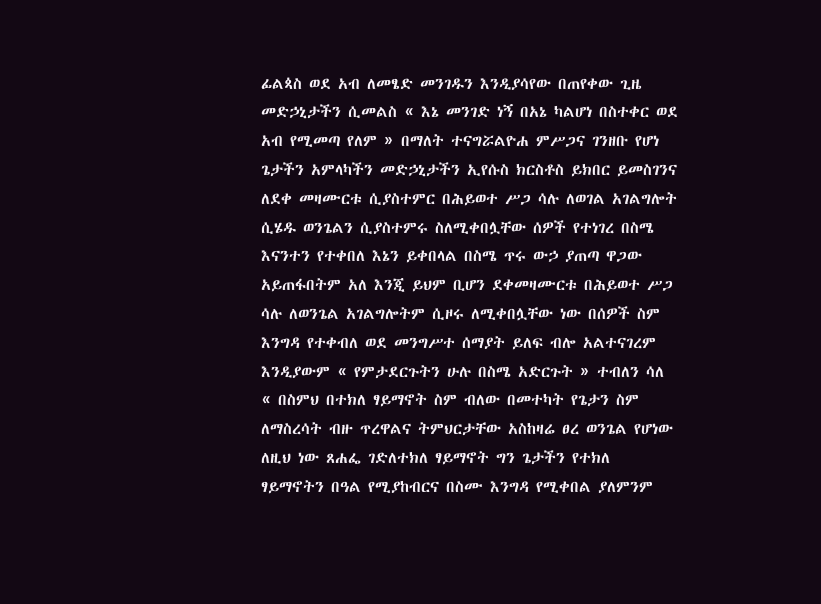ፊልጳስ ወደ አብ ለመፄድ መንገዱን እንዲያሳየው በጠየቀው ጊዜ መድኃኒታችን ሲመልስ « እኔ መንገድ ነኝ በአኔ ካልሆነ በስተቀር ወደ አብ የሚመጣ የለም » በማለት ተናግሯልዮሐ ምሥጋና ገንዘቡ የሆነ ጌታችን አምላካችን መድኃኒታችን ኢየሱስ ክርስቶስ ይክበር ይመስገንና ለደቀ መዛሙርቱ ሲያስተምር በሕይወተ ሥጋ ሳሉ ለወገል አገልግሎት ሲሄዱ ወንጌልን ሲያስተምሩ ስለሚቀበሏቸው ሰዎች የተነገረ በስሜ እናንተን የተቀበለ እኔን ይቀበላል በስሜ ጥሩ ውኃ ያጠጣ ዋጋው አይጠፋበትም አለ እንጂ ይህም ቢሆን ደቀመዛሙርቱ በሕይወተ ሥጋ ሳሉ ለወንጌል አገልግሎትም ሲዞሩ ለሚቀበሏቸው ነው በሰዎች ስም እንግዳ የተቀብለ ወደ መንግሥተ ሰማያት ይለፍ ብሎ አልተናገረም እንዲያውም « የምታደርጉትን ሁሉ በስሜ አድርጉት » ተብለን ሳለ « በስምህ በተክለ ፃይማኖት ስም ብለው በመተካት የጌታን ስም ለማስረሳት ብዙ ጥረዋልና ትምህርታቸው አስከዛሬ ፀረ ወንጌል የሆነው ለዚህ ነው ጸሐፌ ገድለተክለ ፃይማኖት ግን ጌታችን የተክለ ፃይማኖትን በዓል የሚያከብርና በስሙ እንግዳ የሚቀበል ያለምንም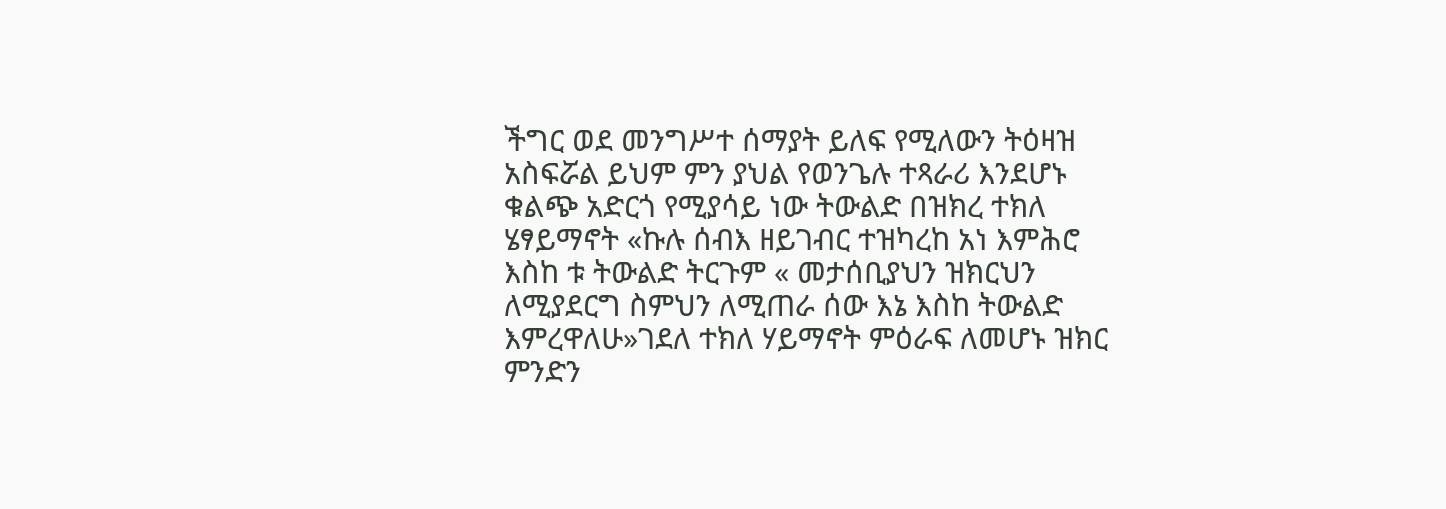ችግር ወደ መንግሥተ ሰማያት ይለፍ የሚለውን ትዕዛዝ አስፍሯል ይህም ምን ያህል የወንጌሉ ተጻራሪ እንደሆኑ ቁልጭ አድርጎ የሚያሳይ ነው ትውልድ በዝክረ ተክለ ሄፃይማኖት «ኩሉ ሰብእ ዘይገብር ተዝካረከ አነ እምሕሮ እስከ ቱ ትውልድ ትርጉም « መታሰቢያህን ዝክርህን ለሚያደርግ ስምህን ለሚጠራ ሰው እኔ እስከ ትውልድ እምረዋለሁ»ገደለ ተክለ ሃይማኖት ምዕራፍ ለመሆኑ ዝክር ምንድን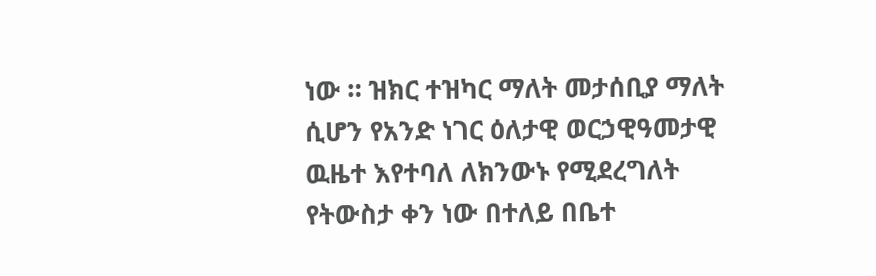ነው ። ዝክር ተዝካር ማለት መታሰቢያ ማለት ሲሆን የአንድ ነገር ዕለታዊ ወርኃዊዓመታዊ ዉዜተ እየተባለ ለክንውኑ የሚደረግለት የትውስታ ቀን ነው በተለይ በቤተ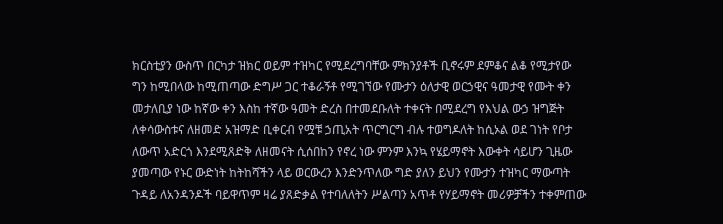ክርስቲያን ውስጥ በርካታ ዝክር ወይም ተዝካር የሚደረግባቸው ምክንያቶች ቢኖሩም ደምቆና ልቆ የሚታየው ግን ከሚበላው ከሚጠጣው ድግሥ ጋር ተቆራኝቶ የሚገኘው የሙታን ዕለታዊ ወርኃዊና ዓመታዊ የሙት ቀን መታለቢያ ነው ከኛው ቀን እስከ ተኛው ዓመት ድረስ በተመደቡለት ተቀናት በሚደረግ የእህል ውኃ ዝግጅት ለቀሳውስቱና ለዘመድ አዝማድ ቢቀርብ የሟቹ ኃጢአት ጥርግርግ ብሉ ተወግዶለት ከሲኦል ወደ ገነት የቦታ ለውጥ አድርጎ እንደሚጸድቅ ለዘመናት ሲሰበከን የኖረ ነው ምንም እንኳ የሄይማኖት እውቀት ሳይሆን ጊዜው ያመጣው የኑር ውድነት ከትከሻችን ላይ ወርውረን እንድንጥለው ግድ ያለን ይህን የሙታን ተዝካር ማውጣት ጉዳይ ለአንዳንዶች ባይዋጥም ዛሬ ያጸድቃል የተባለለትን ሥልጣን አጥቶ የሃይማኖት መሪዎቻችን ተቀምጠው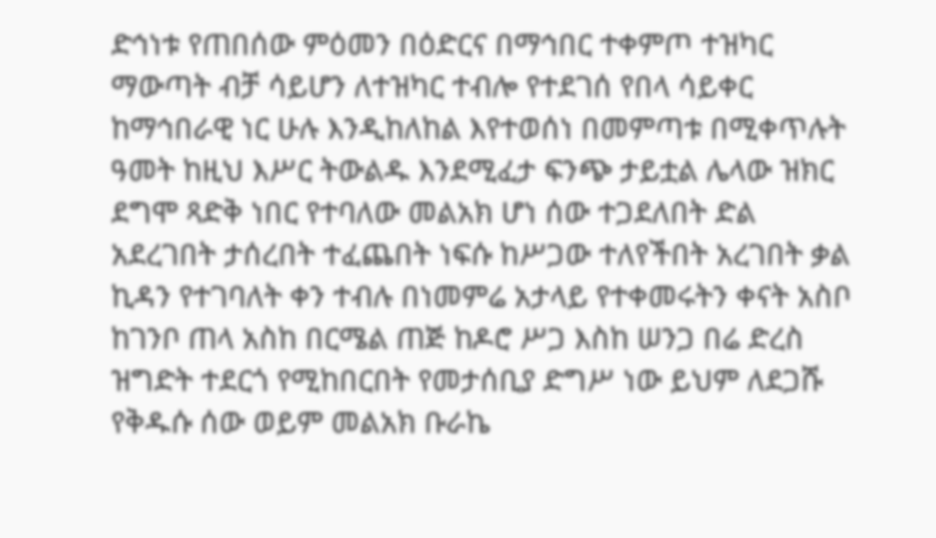ድኅነቱ የጠበሰው ምዕመን በዕድርና በማኅበር ተቀምጦ ተዝካር ማውጣት ብቻ ሳይሆን ለተዝካር ተብሎ የተደገሰ የበላ ሳይቀር ከማኅበራዊ ነር ሁሉ እንዲከለከል እየተወሰነ በመምጣቱ በሚቀጥሉት ዓመት ከዚህ እሥር ትውልዱ እንደሚፈታ ፍንጭ ታይቷል ሌላው ዝክር ደግሞ ጻድቅ ነበር የተባለው መልአክ ሆነ ሰው ተጋደለበት ድል አደረገበት ታሰረበት ተፈጨበት ነፍሱ ከሥጋው ተለየችበት አረገበት ቃል ኪዳን የተገባለት ቀን ተብሉ በነመምሬ አታላይ የተቀመሩትን ቀናት አስቦ ከገንቦ ጠላ አስከ በርሜል ጠጅ ከዶሮ ሥጋ እስከ ሠንጋ በሬ ድረስ ዝግድት ተደርጎ የሚከበርበት የመታሰቢያ ድግሥ ነው ይህም ለደጋሹ የቅዱሱ ሰው ወይም መልአክ ቡራኬ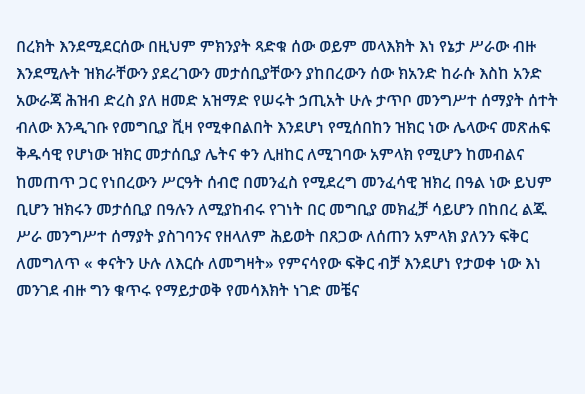በረክት እንደሚደርሰው በዚህም ምክንያት ጻድቁ ሰው ወይም መላእክት እነ የኔታ ሥራው ብዙ እንደሚሉት ዝክራቸውን ያደረገውን መታሰቢያቸውን ያከበረውን ሰው ክአንድ ከራሱ እስከ አንድ አውራጃ ሕዝብ ድረስ ያለ ዘመድ አዝማድ የሠሩት ኃጢአት ሁሉ ታጥቦ መንግሥተ ሰማያት ሰተት ብለው እንዲገቡ የመግቢያ ቪዛ የሚቀበልበት እንደሆነ የሚሰበከን ዝክር ነው ሌላውና መጽሐፍ ቅዱሳዊ የሆነው ዝክር መታሰቢያ ሌትና ቀን ሊዘከር ለሚገባው አምላክ የሚሆን ከመብልና ከመጠጥ ጋር የነበረውን ሥርዓት ሰብሮ በመንፈስ የሚደረግ መንፈሳዊ ዝክረ በዓል ነው ይህም ቢሆን ዝክሩን መታሰቢያ በዓሉን ለሚያከብሩ የገነት በር መግቢያ መክፈቻ ሳይሆን በከበረ ልጁ ሥራ መንግሥተ ሰማያት ያስገባንና የዘላለም ሕይወት በጸጋው ለሰጠን አምላክ ያለንን ፍቅር ለመግለጥ « ቀናትን ሁሉ ለእርሱ ለመግዛት» የምናሳየው ፍቅር ብቻ እንደሆነ የታወቀ ነው እነ መንገደ ብዙ ግን ቁጥሩ የማይታወቅ የመሳእክት ነገድ መቼና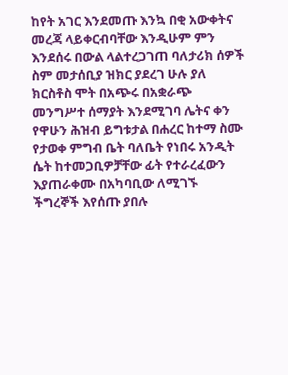ከየት አገር እንደመጡ እንኳ በቂ አውቀትና መረጃ ላይቀርብባቸው እንዲሁም ምን እንደሰሩ በውል ላልተረጋገጠ ባለታሪክ ሰዎች ስም መታሰቢያ ዝክር ያደረገ ሁሉ ያለ ክርስቶስ ሞት በአጭሩ በአቋራጭ መንግሥተ ሰማያት እንደሚገባ ሌትና ቀን የዋሁን ሕዝብ ይግቱታል በሐረር ከተማ ስሙ የታወቀ ምግብ ቤት ባለቤት የነበሩ አንዲት ሴት ከተመጋቢዎቻቸው ፊት የተራረፈውን እያጠራቀሙ በአካባቢው ለሚገኙ ችግረኞች እየሰጡ ያበሉ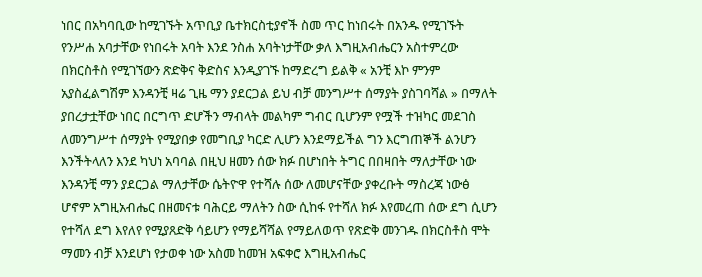ነበር በአካባቢው ከሚገኙት አጥቢያ ቤተክርስቲያኖች ስመ ጥር ከነበሩት በአንዱ የሚገኙት የንሥሐ አባታቸው የነበሩት አባት እንደ ንስሐ አባትነታቸው ቃለ እግዚአብሔርን አስተምረው በክርስቶስ የሚገኘውን ጽድቅና ቅድስና እንዲያገኙ ከማድረግ ይልቅ « አንቺ እኮ ምንም አያስፈልግሽም እንዳንቺ ዛሬ ጊዜ ማን ያደርጋል ይህ ብቻ መንግሥተ ሰማያት ያስገባሻል » በማለት ያበረታቷቸው ነበር በርግጥ ድሆችን ማብላት መልካም ግብር ቢሆንም የሟች ተዝካር መደገስ ለመንግሥተ ሰማያት የሚያበቃ የመግቢያ ካርድ ሊሆን እንደማይችል ግን እርግጠኞች ልንሆን እንችትላለን እንደ ካህነ አባባል በዚህ ዘመን ሰው ክፉ በሆነበት ትግር በበዛበት ማለታቸው ነው እንዳንቺ ማን ያደርጋል ማለታቸው ሴትዮዋ የተሻሉ ሰው ለመሆናቸው ያቀረቡት ማስረጃ ነውፅ ሆኖም አግዚአብሔር በዘመናቱ ባሕርይ ማለትን ስው ሲከፋ የተሻለ ክፉ እየመረጠ ሰው ደግ ሲሆን የተሻለ ደግ እየለየ የሚያጸድቅ ሳይሆን የማይሻሻል የማይለወጥ የጽድቅ መንገዱ በክርስቶስ ሞት ማመን ብቻ እንደሆነ የታወቀ ነው አስመ ከመዝ አፍቀሮ እግዚአብሔር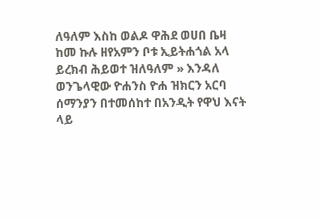ለዓለም እስከ ወልዶ ዋሕደ ወሀበ ቤዛ ከመ ኩሉ ዘየአምን ቦቱ ኢይትሐጎል አላ ይረክብ ሕይወተ ዝለዓለም » እንዳለ ወንጌላዊው ዮሐንስ ዮሐ ዝክርን አርባ ሰማንያን በተመሰከተ በአንዲት የዋህ እናት ላይ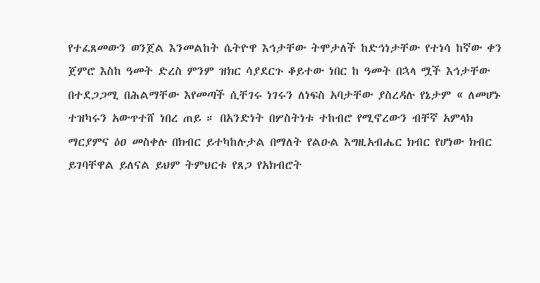የተፈጸመውን ወንጀል እንመልከት ሴትዮዋ እኅታቸው ትሞታለች ከድኅነታቸው የተነሳ ከኛው ቀን ጀምሮ እስከ ዓመት ድረስ ምንም ዝክር ሳያደርጉ ቆይተው ነበር ከ ዓመት በኋላ ሟች እኅታቸው በተደጋጋሚ በሕልማቸው እየመጣች ሲቸገሩ ነገሩን ለነፍስ አባታቸው ያስረዳሉ የኔታም « ለመሆኑ ተዝካሩን አውጥተሸ ነበረ ጠይ ። በአንድነት በሦስትነቱ ተከብሮ የሚኖረውን ብቸኛ አምላክ ማርያምና ዕዐ መስቀሉ በክብር ይተካከሉታል በማለት የልዑል እግዚአብሔር ክብር የሆነው ክብር ይገባቸዋል ይለናል ይህም ትምህርቱ የጸጋ የአክብሮት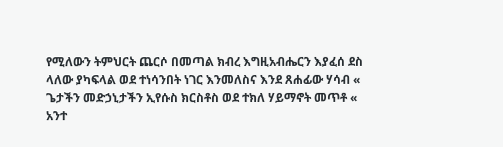የሚለውን ትምህርት ጨርሶ በመጣል ክብረ እግዚአብሔርን እያፈሰ ደስ ላለው ያካፍላል ወደ ተነሳንበት ነገር እንመለስና እንደ ጸሐፊው ሃሳብ « ጌታችን መድኃኒታችን ኢየሱስ ክርስቶስ ወደ ተክለ ሃይማኖት መጥቶ « አንተ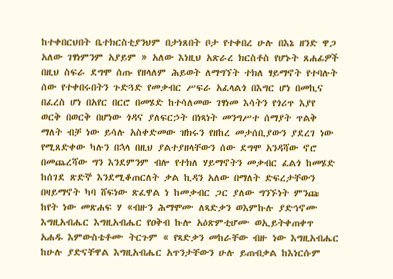ከተቀበርህበት ቤተክርስቲያንህም በታነጸበት ቦታ የተቀበረ ሁሉ በእኔ ዘንድ ዋጋ አለው ገፃነምንም አያይም » አለው እነዚህ አጽራረ ክርስቶስ የሆኑት ጸሐፊዎች በዚህ ስፍራ ደግሞ ሰጡ የዘላለም ሕይወት ለማግኘት ተክለ ፃይማኖት የተባሉት ሰው የተቀበሩበትን ጉድጓድ የመቃብር ሥፍራ አፈላልጎ በእግር ሆነ በመኪና በፈረስ ሆነ በአየር በርሮ በመሄድ ከተሳለመው ገፃነመ እሳትን የጎሪጥ እያየ ወርቅ በወርቅ በሆነው ጎዳና ያለፍርኃት በነጻነት መንግሥተ ሰማያት ጥልቅ ማለት ብቻ ነው ይሳሉ አስቀድመው ዝክሩን የዘከረ መታሰቢያውን ያደረገ ነው የሚጸድቀው ካሉን በኋላ በዚህ ያልተያዘላቸውን ሰው ደግሞ አንዳሻው ኖሮ በመጨረሻው ግን እንደምንም ብሎ የተክለ ሃይማኖትን መቃብር ፈልጎ ከመሄድ ከሰገደ ጽድኞ እንደሚቆጠርለት ቃል ኪዳን አለው በማለት ድፍረታቸውን በዛይማኖት ካባ ሸፍነው ጽፈዋል ነ ከመቃብር ጋር ያለው ግንኙነት ምንጩ ከየት ነው መጽሐፍ ሃ «ብዙን ሕማሞሙ ለጻድቃን ወእምኩሉ ያድኅኖሙ እግዚአብሔር እግዚአብሔር የዐቅብ ኩሎ አዕጽምቲሆሙ ወኢይትቀጠቀጥ አሐዱ እምውስቴቶሙ ትርጉም « የጻድቃን መከራቸው ብዙ ነው እግዚአብሔር ከሁሉ ያድናቸዋል እግዚአብሔር አጥንታቸውን ሁሉ ይጠብቃል ከእነርሱም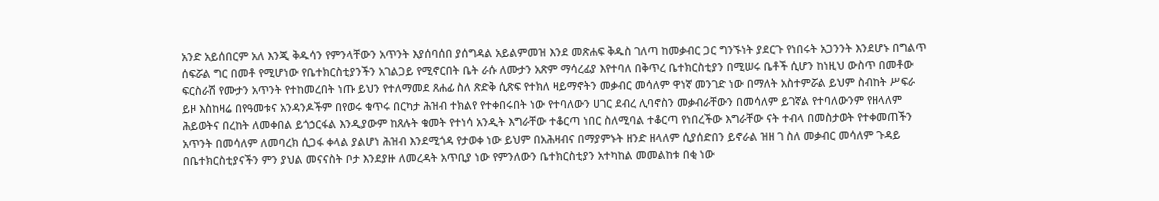አንድ አይሰበርም አለ እንጂ ቅዱሳን የምንላቸውን አጥንት እያሰባሰበ ያሰግዳል አይልምመዝ እንደ መጽሐፍ ቅዱስ ገለጣ ከመቃብር ጋር ግንኙነት ያደርጉ የነበሩት አጋንንት እንደሆኑ በግልጥ ሰፍሯል ግር በመቶ የሚሆነው የቤተክርስቲያንችን አገልጋይ የሚኖርበት ቤት ራሱ ለሙታን አጽም ማሳረፊያ እየተባለ በቅጥረ ቤተክርስቲያን በሚሠሩ ቤቶች ሲሆን ከነዚህ ውስጥ በመቶው ፍርስራሽ የሙታን አጥንት የተከመረበት ነጡ ይህን የተለማመደ ጸሐፊ ስለ ጽድቅ ሲጽፍ የተክለ ዛይማኖትን መቃብር መሳለም ዋነኛ መንገድ ነው በማለት አስተምሯል ይህም ስብከት ሥፍራ ይዞ እስከዛሬ በየዓመቱና አንዳንዶችም በየወሩ ቁጥሩ በርካታ ሕዝብ ተክልየ የተቀበሩበት ነው የተባለውን ሀገር ደብረ ሊባኖስን መቃብራቸውን በመሳለም ይገኛል የተባለውንም የዘላለም ሕይወትና በረከት ለመቀበል ይጎኃርፋል እንዲያውም ከጸሉት ቁመት የተነሳ አንዲት እግራቸው ተቆርጣ ነበር ስለሚባል ተቆርጣ የነበረችው እግራቸው ናት ተብላ በመስታወት የተቀመጠችን አጥንት በመሳለም ለመባረክ ሲጋፋ ቀላል ያልሆነ ሕዝብ እንደሚጎዳ የታወቀ ነው ይህም በአሕዛብና በማያምኑት ዘንድ ዘላለም ሲያሰድበን ይኖራል ዝዘ ገ ስለ መቃብር መሳለም ጉዳይ በቤተክርስቲያናችን ምን ያህል መናናስት ቦታ እንደያዙ ለመረዳት አጥቢያ ነው የምንለውን ቤተክርስቲያን አተካከል መመልከቱ በቂ ነው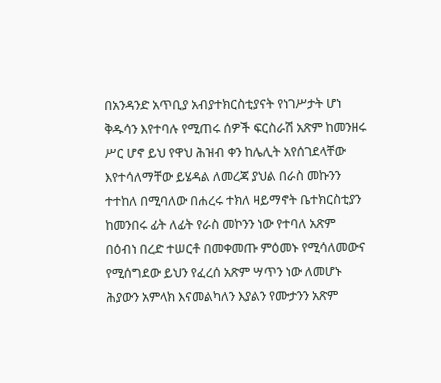በአንዳንድ አጥቢያ አብያተክርስቲያናት የነገሥታት ሆነ ቅዱሳን እየተባሉ የሚጠሩ ሰዎች ፍርስራሽ አጽም ከመንዘሩ ሥር ሆኖ ይህ የዋህ ሕዝብ ቀን ከሌሊት አየሰገደላቸው እየተሳለማቸው ይሄዳል ለመረጃ ያህል በራስ መኩንን ተተከለ በሚባለው በሐረሩ ተክለ ዛይማኖት ቤተክርስቲያን ከመንበሩ ፊት ለፊት የራስ መኮንን ነው የተባለ አጽም በዕብነ በረድ ተሠርቶ በመቀመጡ ምዕመኑ የሚሳለመውና የሚሰግደው ይህን የፈረሰ አጽም ሣጥን ነው ለመሆኑ ሕያውን አምላክ እናመልካለን እያልን የሙታንን አጽም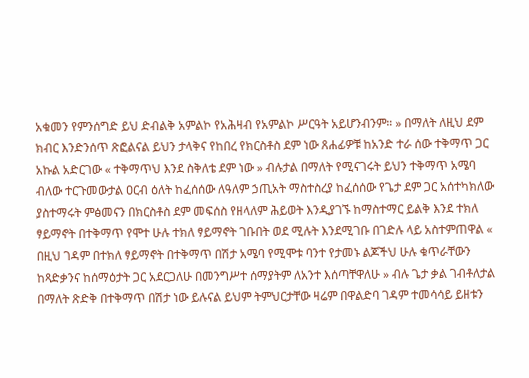አቁመን የምንሰግድ ይህ ድብልቅ አምልኮ የአሕዛብ የአምልኮ ሥርዓት አይሆንብንም። » በማለት ለዚህ ደም ክብር እንድንሰጥ ጽፎልናል ይህን ታላቅና የከበረ የክርስቶስ ደም ነው ጸሐፊዎቹ ከአንድ ተራ ሰው ተቅማጥ ጋር አኩል አድርገው « ተቅማጥህ እንደ ስቅለቴ ደም ነው » ብሉታል በማለት የሚናገሩት ይህን ተቅማጥ አሜባ ብለው ተርጉመውታል ዐርብ ዕለት ከፈሰሰው ለዓለም ኃጢአት ማስተስረያ ከፈሰሰው የጌታ ደም ጋር አሰተካክለው ያስተማሩት ምፅመናን በክርስቶስ ደም መፍሰስ የዘላለም ሕይወት እንዲያገኙ ከማስተማር ይልቅ እንደ ተክለ ፃይማኖት በተቅማጥ የሞተ ሁሉ ተክለ ፃይማኖት ገቡበት ወደ ሚሉት እንደሚገቡ በገድሉ ላይ አስተምጠዋል « በዚህ ገዳም በተክለ ፃይማኖት በተቅማጥ በሽታ አሜባ የሚሞቱ ባንተ የታመኑ ልጆችህ ሁሉ ቁጥራቸውን ከጻድቃንና ከሰማዕታት ጋር አደርጋለሁ በመንግሥተ ሰማያትም ለአንተ እሰጣቸዋለሁ » ብሉ ጌታ ቃል ገብቶለታል በማለት ጽድቅ በተቅማጥ በሽታ ነው ይሉናል ይህም ትምህርታቸው ዛሬም በዋልድባ ገዳም ተመሳሳይ ይዘቱን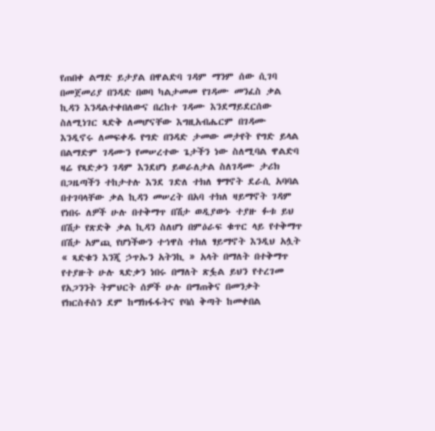የጠበቀ ልማድ ይታያል በዋልድባ ገዳም ማንም ሰው ሲገባ በመጀመሪያ በንዳድ በወባ ካልታመመ የገዳሙ መንፈስ ቃል ኪዳን እንዳልተቀበለውና በረከተ ገዳሙ እንደማይደርሰው ስለሚነገር ጻድቅ ለመሆናቸው እግዚአብሔርም በገዳሙ እንዲኖሩ ለመፍቀዱ የግድ በንዳድ ታመው መታየት የግድ ይላል በልማድም ገዳሙን የመሠረተው ጌታችን ነው ስለሚባል ዋልድባ ዛሬ የጻድቃን ገዳም እንደሆነ ይወራለታል ስለገዳሙ ታሪክ በጋዜጣችን ተከታተሉ እንደ ገድለ ተክለ ፃማኖት ደራሲ አባባል በተገባላቸው ቃል ኪዳን መሠረት በአባ ተክለ ዛይማኖት ገዳም የነበሩ ለዎች ሁሉ በተቅማጥ በሽታ ወዲያውኑ ተያዙ ፉቱ ይህ በሽታ የጽድቅ ቃል ኪዳን ስለሆነ በምዕራፍ ቁጥር ላይ የተቅማጥ በሽታ አምጪ የሆነችውን ተኅዋስ ተክለ ፃይማኖት እንዲህ አሏት « ጻድቁን እንጂ ኃጥኡን አትንኪ » አላት በማለት በተቅማጥ የተያዙት ሁሉ ጻድቃን ነበሩ በማለት ጽፏል ይህን የተረገመ የአጋንንት ትምህርት ሰዎች ሁሉ በማጠቅና በመንቃት የክርስቶስን ደም ከማክፋፋትና የባሰ ቅጣት ከመቀበል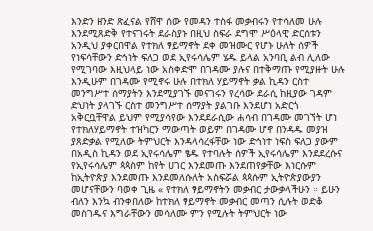እንድን ዘንድ ጽፈናል የሸዋ ሰው የመዳን ተስፋ መቃብሩን የተሳለመ ሁሉ እንደሚጸድቅ የተናገሩት ደራስያኑ በዚህ ስፍራ ደግሞ ሥዕላዊ ድርሰቱን አንዲህ ያቀርበዋል የተክለ ፃይማኖት ደቀ መዝሙር የሆኑ ሁለት ሰዎች የነፍሳቸውን ድኅነት ፍለጋ ወደ ኢየሩሳሌም ሄዱ ይላል አንባቢ ልብ ሊለው የሚገባው እዚህላይ ነው አስቀድሞ በገዳሙ ያሉና በተቅማጡ የሚያዙት ሁሉ እንዲሁም በገዳሙ የሚኖሩ ሁሉ በተክለ ሃይማኖት ቃል ኪዳን ርስተ መንግሥተ ሰማያትን እንደሚያገኙ መናገሩን የረሳው ደራሲ ከዚያው ገዳም ድህነት ያላገኙ ርስተ መንግሥተ ሰማያት ያልገቡ እንደሆነ አድርጎ አቅርቧቸዋል ይህም የሚያሳየው እንደደራሲው ሐሳብ በገዳሙ መገኘት ሆነ የተክለሃይማኖት ተዝካርን ማውጣት ወይም በገዳሙ ሆኖ በንዳዱ መያዝ ያጸድቃል የሚለው ትምህርት እንዳላሳረፋቸው ነው ድኅነተ ነፍስ ፍለጋ ያውም በአዲስ ኪዳን ወደ ኢየሩሳሌም ፄዱ የተባሉት ሰዎች ኢየሩሳሌም እንደደረሱና የኢየሩሳሌም ጳጳስም ከየት ሀገር እንደመጡ እንደጠየቃቸው እነርሱም ከኢትዮጵያ እንደመጡ እንደመለሱለት አስፍሯል ጳጳሱም ኢትዮጵያውያን መሆናቸውን ባወቀ ጊዜ « የተክለ ፃይማኖትን መቃብር ታውቃላችሁን ። ይሁን ብለን እንኳ ብንቀበለው ከተክለ ፃይማኖት መቃብር መጣን ሲሉት ወድቆ መስገዱና እግራቸውን መሳለሙ ምን የሚሉት ትምህርት ነው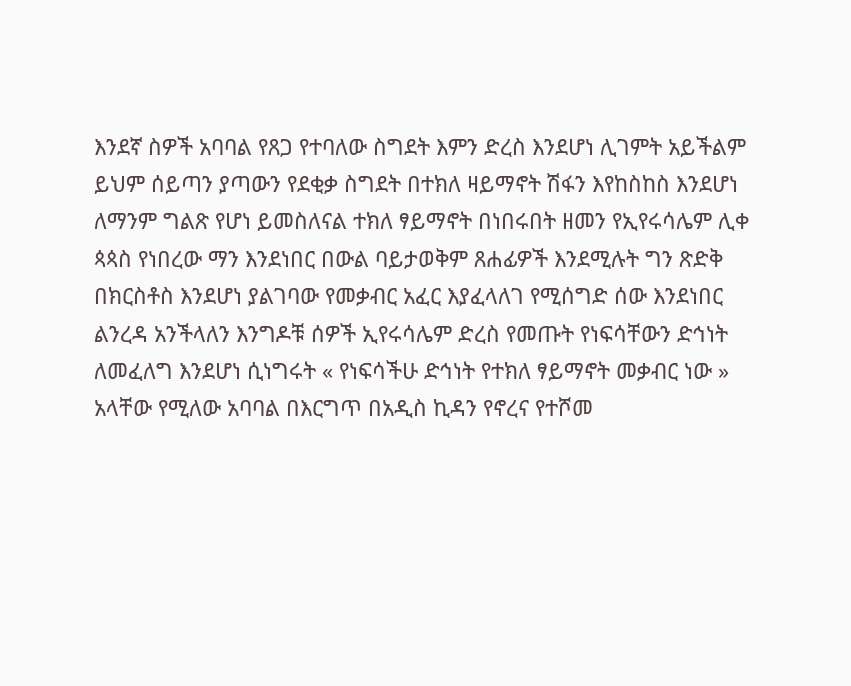እንደኛ ስዎች አባባል የጸጋ የተባለው ስግደት እምን ድረስ እንደሆነ ሊገምት አይችልም ይህም ሰይጣን ያጣውን የደቂቃ ስግደት በተክለ ዛይማኖት ሽፋን እየከስከስ እንደሆነ ለማንም ግልጽ የሆነ ይመስለናል ተክለ ፃይማኖት በነበሩበት ዘመን የኢየሩሳሌም ሊቀ ጳጳስ የነበረው ማን እንደነበር በውል ባይታወቅም ጸሐፊዎች እንደሚሉት ግን ጽድቅ በክርስቶስ እንደሆነ ያልገባው የመቃብር አፈር እያፈላለገ የሚሰግድ ሰው እንደነበር ልንረዳ አንችላለን እንግዶቹ ሰዎች ኢየሩሳሌም ድረስ የመጡት የነፍሳቸውን ድኅነት ለመፈለግ እንደሆነ ሲነግሩት « የነፍሳችሁ ድኅነት የተክለ ፃይማኖት መቃብር ነው » አላቸው የሚለው አባባል በእርግጥ በአዲስ ኪዳን የኖረና የተሾመ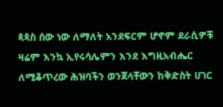ጳጳስ ሰው ነው ለማለት አንደፍርም ሆኖም ደራሲዎቹ ዛሬም እንኳ ኢየሩሳሌምን እንደ እግዚአብሔር ለሚቆጥረው ሕዝባችን ወንጀላቸውን ከቅድስት ሀገር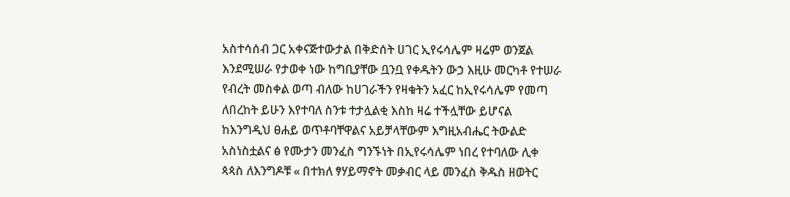አስተሳሰብ ጋር አቀናጅተውታል በቅድሰት ሀገር ኢየሩሳሌም ዛሬም ወንጀል እንደሚሠራ የታወቀ ነው ከግቢያቸው ቧንቧ የቀዱትን ውኃ እዚሁ መርካቶ የተሠራ የብረት መስቀል ወጣ ብለው ከሀገራችን የዛቁትን አፈር ከኢየሩሳሌም የመጣ ለበረከት ይሁን እየተባለ ስንቱ ተታሏልቂ እስከ ዛሬ ተችሏቸው ይሆናል ከእንግዲህ ፀሐይ ወጥቶባቸዋልና አይቻላቸውም እግዚአብሔር ትውልድ አስነስቷልና ፅ የሙታን መንፈስ ግንኙነት በኢየሩሳሌም ነበረ የተባለው ሊቀ ጳጳስ ለእንግዶቹ « በተክለ ፃሃይማኖት መቃብር ላይ መንፈስ ቅዱስ ዘወትር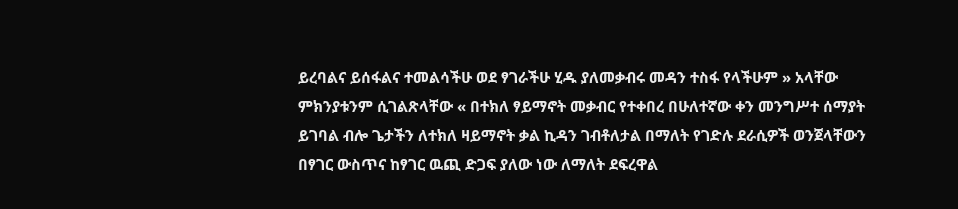ይረባልና ይሰፋልና ተመልሳችሁ ወደ ፃገራችሁ ሂዱ ያለመቃብሩ መዳን ተስፋ የላችሁም » አላቸው ምክንያቱንም ሲገልጽላቸው « በተክለ ፃይማኖት መቃብር የተቀበረ በሁለተኛው ቀን መንግሥተ ሰማያት ይገባል ብሎ ጌታችን ለተክለ ዛይማኖት ቃል ኪዳን ገብቶለታል በማለት የገድሉ ደራሲዎች ወንጀላቸውን በፃገር ውስጥና ከፃገር ዉጪ ድጋፍ ያለው ነው ለማለት ደፍረዋል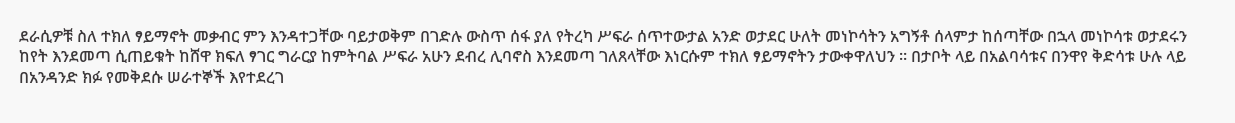ደራሲዎቹ ስለ ተክለ ፃይማኖት መቃብር ምን እንዳተጋቸው ባይታወቅም በገድሉ ውስጥ ሰፋ ያለ የትረካ ሥፍራ ሰጥተውታል አንድ ወታደር ሁለት መነኮሳትን አግኝቶ ሰላምታ ከሰጣቸው በኋላ መነኮሳቱ ወታደሩን ከየት እንደመጣ ሲጠይቁት ከሸዋ ክፍለ ፃገር ግራርያ ከምትባል ሥፍራ አሁን ደብረ ሊባኖስ እንደመጣ ገለጸላቸው እነርሱም ተክለ ፃይማኖትን ታውቀዋለህን ። በታቦት ላይ በአልባሳቱና በንዋየ ቅድሳቱ ሁሉ ላይ በአንዳንድ ክፉ የመቅደሱ ሠራተኞች እየተደረገ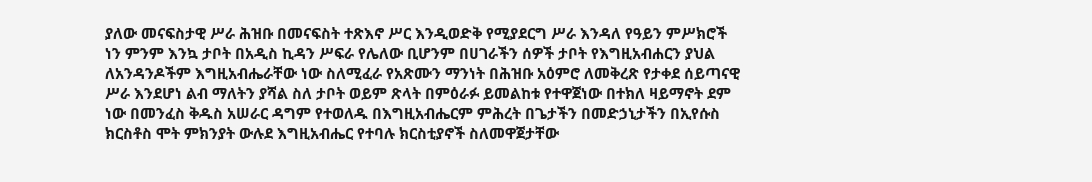ያለው መናፍስታዊ ሥራ ሕዝቡ በመናፍስት ተጽእኖ ሥር እንዲወድቅ የሚያደርግ ሥራ እንዳለ የዓይን ምሥክሮች ነን ምንም እንኳ ታቦት በአዲስ ኪዳን ሥፍራ የሌለው ቢሆንም በሀገራችን ሰዎች ታቦት የእግዚአብሐርን ያህል ለአንዳንዶችም እግዚአብሔራቸው ነው ስለሚፈራ የአጽሙን ማንነት በሕዝቡ አዕምሮ ለመቅረጽ የታቀደ ሰይጣናዊ ሥራ እንደሆነ ልብ ማለትን ያሻል ስለ ታቦት ወይም ጽላት በምዕራፉ ይመልከቱ የተዋጀነው በተክለ ዛይማኖት ደም ነው በመንፈስ ቅዱስ አሠራር ዳግም የተወለዱ በእግዚአብሔርም ምሕረት በጌታችን በመድኃኒታችን በኢየሱስ ክርስቶስ ሞት ምክንያት ውሉደ እግዚአብሔር የተባሉ ክርስቲያኖች ስለመዋጀታቸው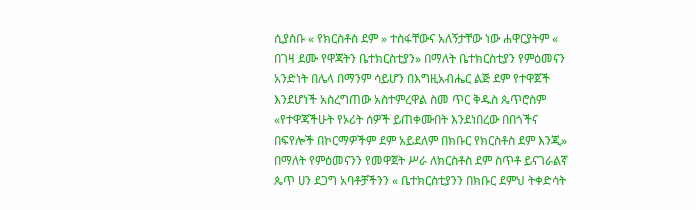ሲያስቡ « የክርስቶስ ደም » ተስፋቸውና አለኝታቸው ነው ሐዋርያትም « በገዛ ደሙ የዋጃትን ቤተክርስቲያን» በማለት ቤተክርስቲያን የምዕመናን አንድነት በሌላ በማንም ሳይሆን በእግዚአብሔር ልጅ ደም የተዋጀች እንደሆነች አስረግጠው አስተምረዋል ስመ ጥር ቅዱስ ጴጥሮስም «የተዋጃችሁት የኦሪት ሰዎች ይጠቀሙበት እንደነበረው በበጎችና በፍየሎች በኮርማዎችም ደም አይደለም በክቡር የክርስቶስ ደም እንጂ» በማለት የምዕመናንን የመዋጀት ሥራ ለክርስቶስ ደም ስጥቶ ይናገራልኛ ጴጥ ሀን ደጋግ አባቶቻችንን « ቤተክርስቲያንን በክቡር ደምህ ትቀድሳት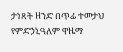ታነጻት ዘንድ በጥፊ ተመታህ የምድኃኒዓለም ዋዜማ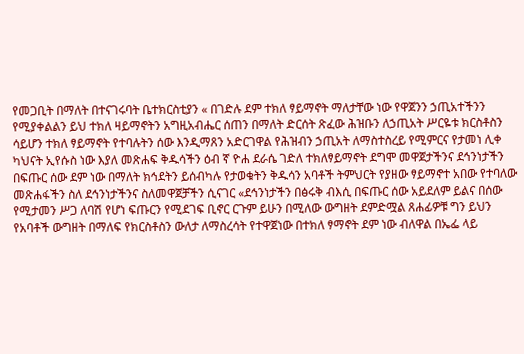የመጋቢት በማለት በተናገሩባት ቤተክርስቲያን « በገድሉ ደም ተክለ ፃይማኖት ማለታቸው ነው የዋጀንን ኃጢአተችንን የሚያቀልልን ይህ ተክለ ዛይማኖትን አግዚአብሔር ሰጠን በማለት ድርሰት ጽፈው ሕዝቡን ለኃጢአት ሥርዬቱ ክርስቶስን ሳይሆን ተክለ ፃይማኖት የተባሉትን ሰው እንዲማጸን አድርገዋል የሕዝብን ኃጢአት ለማስተስረይ የሚምርና የታመነ ሊቀ ካህናት ኢየሱስ ነው እያለ መጽሐፍ ቅዱሳችን ዕብ ኛ ዮሐ ደራሴ ገድለ ተክለፃይማኖት ደግሞ መዋጀታችንና ደኅንነታችን በፍጡር ሰው ደም ነው በማለት ክኅደትን ይሰብካሉ የታወቁትን ቅዱሳን አባቶች ትምህርት የያዘው ፃይማኖተ አበው የተባለው መጽሐፋችን ስለ ደኅንነታችንና ስለመዋጀቻችን ሲናገር «ደኅንነታችን በፅሩቅ ብእሲ በፍጡር ሰው አይደለም ይልና በሰው የሚታመን ሥጋ ለባሽ የሆነ ፍጡርን የሚደገፍ ቢኖር ርጉም ይሁን በሚለው ውግዘት ደምድሟል ጸሐፊዎቹ ግን ይህን የአባቶች ውግዘት በማለፍ የክርስቶስን ውለታ ለማስረሳት የተዋጀነው በተክለ ፃማኖት ደም ነው ብለዋል በኤፌ ላይ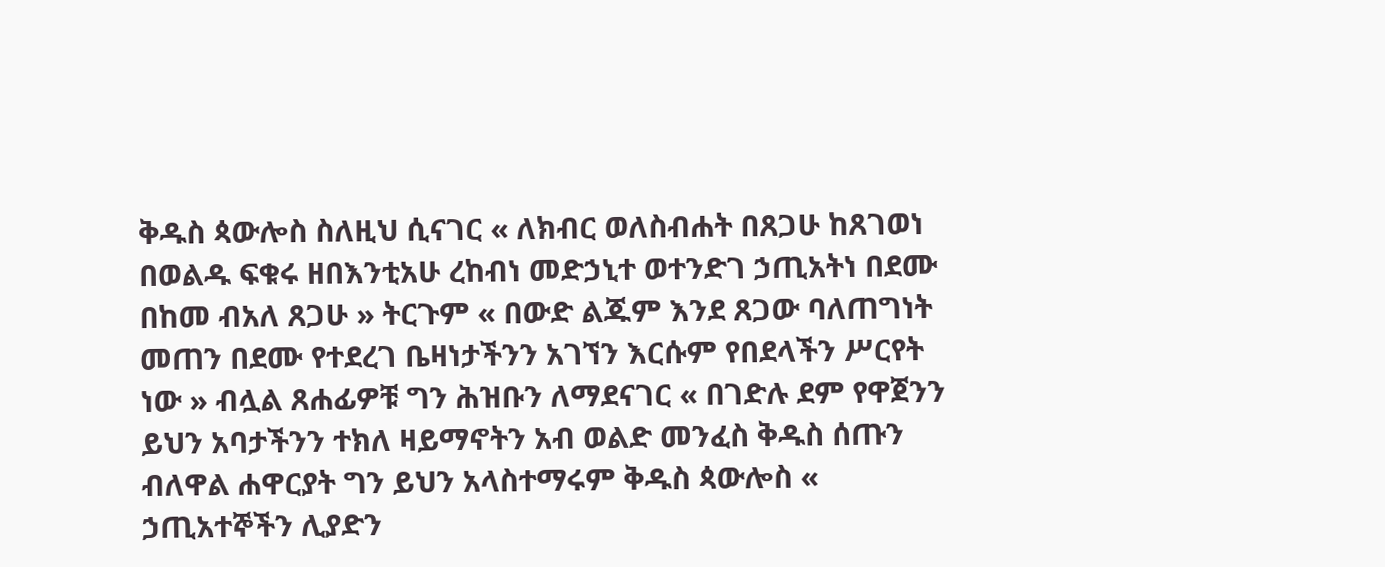ቅዱስ ጳውሎስ ስለዚህ ሲናገር « ለክብር ወለስብሐት በጸጋሁ ከጸገወነ በወልዱ ፍቁሩ ዘበእንቲአሁ ረከብነ መድኃኒተ ወተንድገ ኃጢአትነ በደሙ በከመ ብአለ ጸጋሁ » ትርጉም « በውድ ልጁም እንደ ጸጋው ባለጠግነት መጠን በደሙ የተደረገ ቤዛነታችንን አገኘን እርሱም የበደላችን ሥርየት ነው » ብሏል ጸሐፊዎቹ ግን ሕዝቡን ለማደናገር « በገድሉ ደም የዋጀንን ይህን አባታችንን ተክለ ዛይማኖትን አብ ወልድ መንፈስ ቅዱስ ሰጡን ብለዋል ሐዋርያት ግን ይህን አላስተማሩም ቅዱስ ጳውሎስ « ኃጢአተኞችን ሊያድን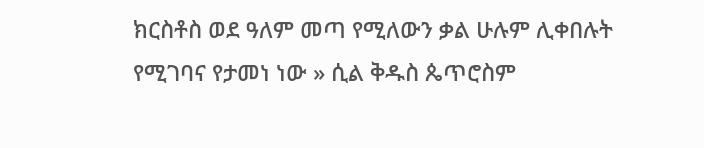ክርስቶስ ወደ ዓለም መጣ የሚለውን ቃል ሁሉም ሊቀበሉት የሚገባና የታመነ ነው » ሲል ቅዱስ ጴጥሮስም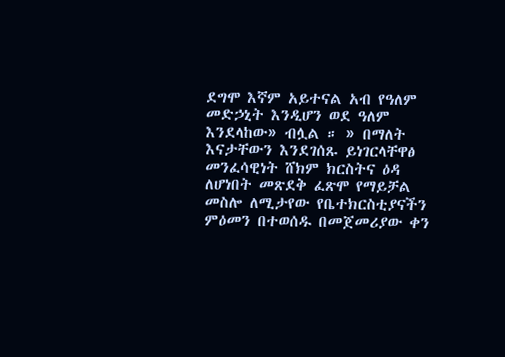ደግሞ እኛም አይተናል አብ የዓለም መድኃኒት እንዲሆን ወደ ዓለም እንደላከው» ብሏል ። » በማለት እናታቸውን እንደገሰጹ ይነገርላቸዋፅ መንፈሳዊነት ሸክም ክርስትና ዕዳ ለሆነበት መጽደቅ ፈጽሞ የማይቻል መስሎ ለሚታየው የቤተክርስቲያናችን ምዕመን በተወሰዱ በመጀመሪያው ቀን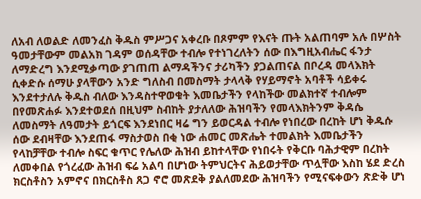ለአብ ለወልድ ለመንፈስ ቅዱስ ምሥጋና አቀረቡ በጾምም የእናት ጡት አልጠባም አሉ በሦስት ዓመታቸውም መልአክ ገዳም ወሰዳቸው ተብሎ የተነገረለትን ሰው በእግዚአብሔር ፋንታ ለማድረግ እንደሚቃጣው ያገጠጠ ልማዳችንና ታሪካችን ያጋልጠናል በቦረዳ መላእክት ሲቀድሱ ሰማሁ ያላቸውን አንድ ግለስብ በመስማት ታላላቅ የሃይማኖት አባቶች ሳይቀሩ እንደተታለሉ ቅዱስ ብለው እንዳስተዋወቁት እመቤታችን የላከችው መልክተኛ ተብሎም በየመጽሐፉ እንደተወደሰ በዚህም ስብከት ያታለለው ሕዝባችን የመላእክትንም ቅዳሴ ለመስማት ለዓመታት ይጎርፍ እንደነበር ዛሬ ግን ይወርዳል ተብሎ የነበረው በረከት ሆነ ቅዱሱ ሰው ደብዛቸው እንደጠፋ ማስታወስ በቂ ነው ሐመር መጽሔት ተመልክት እመቤታችን የላከቻቸው ተብሎ ስፍር ቁጥር የሌለው ሕዝብ ይከተላቸው የነበሩት የቅርቡ ባሕታዊም በረከት ለመቀበል የጎረፈው ሕዝብ ፍሬ አልባ በሆነው ትምህርትና ሕይወታቸው ጥሏቸው እስከ ሄደ ድረስ ክርስቶስን አምኖና በክርስቶስ ጸጋ ኖሮ መጽደቅ ያልለመደው ሕዝባችን የሚናፍቀውን ጽድቅ ሆነ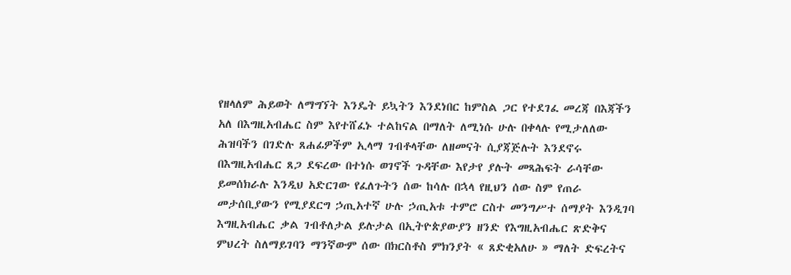የዘላለም ሕይወት ለማግኘት እንዴት ይኳትን እንደነበር ከምስል ጋር የተደገፈ መረጃ በእጃችን አለ በእግዚአብሔር ስም እየተሸፈኑ ተልከናል በማለት ለሚነሱ ሁሉ በቀላሉ የሚታለለው ሕዝባችን በገድሉ ጸሐፊዎችም ኢላማ ገብቶላቸው ለዘመናት ሲያጃጅሉት እንደኖሩ በእግዚአብሔር ጸጋ ደፍረው በተነሱ ወገኖች ጉዳቸው እየታየ ያሉት መጻሕፍት ራሳቸው ይመሰክራሉ እንዲህ አድርገው የፈለጉትን ሰው ከሳሉ በኋላ የዚህን ሰው ስም የጠራ መታሰቢያውን የሚያደርግ ኃጢአተኛ ሁሉ ኃጢአቱ ተምሮ ርስተ መንግሥተ ሰማያት እንዲገባ እግዚአብሔር ቃል ገብቶለታል ይሉታል በኢትዮጵያውያን ዘንድ የእግዚአብሔር ጽድቅና ምህረት ስለማይገባን ማንኛውም ሰው በክርስቶስ ምክንያት « ጸድቂአለሁ » ማለት ድፍረትና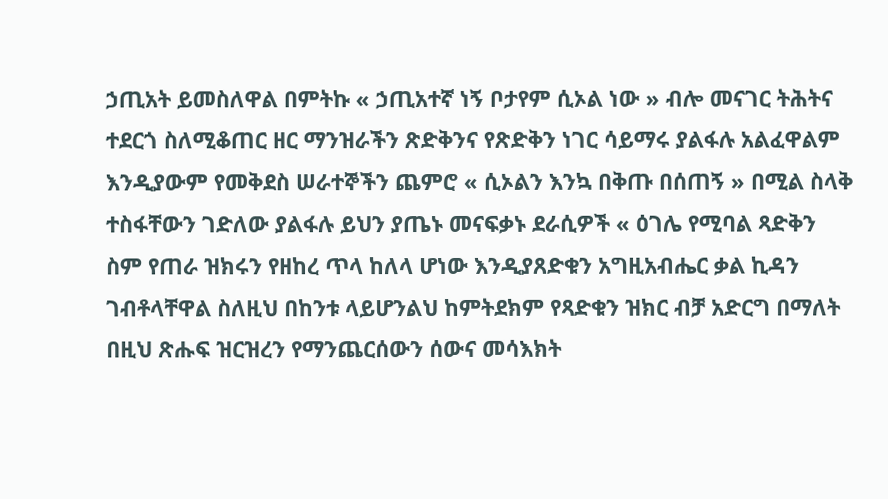ኃጢአት ይመስለዋል በምትኩ « ኃጢአተኛ ነኝ ቦታየም ሲኦል ነው » ብሎ መናገር ትሕትና ተደርጎ ስለሚቆጠር ዘር ማንዝራችን ጽድቅንና የጽድቅን ነገር ሳይማሩ ያልፋሉ አልፈዋልም እንዲያውም የመቅደስ ሠራተኞችን ጨምሮ « ሲኦልን እንኳ በቅጡ በሰጠኝ » በሚል ስላቅ ተስፋቸውን ገድለው ያልፋሉ ይህን ያጤኑ መናፍቃኑ ደራሲዎች « ዕገሌ የሚባል ጻድቅን ስም የጠራ ዝክሩን የዘከረ ጥላ ከለላ ሆነው እንዲያጸድቁን አግዚአብሔር ቃል ኪዳን ገብቶላቸዋል ስለዚህ በከንቱ ላይሆንልህ ከምትደክም የጻድቁን ዝክር ብቻ አድርግ በማለት በዚህ ጽሑፍ ዝርዝረን የማንጨርሰውን ሰውና መሳእክት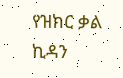የዝክር ቃል ኪዳን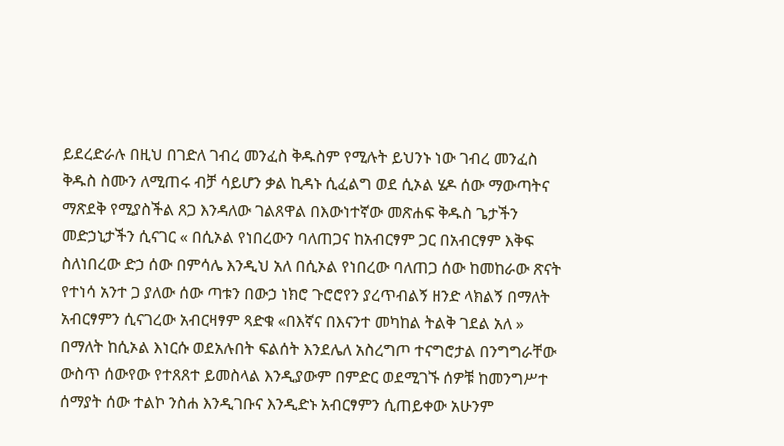ይደረድራሉ በዚህ በገድለ ገብረ መንፈስ ቅዱስም የሚሉት ይህንኑ ነው ገብረ መንፈስ ቅዱስ ስሙን ለሚጠሩ ብቻ ሳይሆን ቃል ኪዳኑ ሲፈልግ ወደ ሲኦል ሄዶ ሰው ማውጣትና ማጽደቅ የሚያስችል ጸጋ እንዳለው ገልጸዋል በእውነተኛው መጽሐፍ ቅዱስ ጌታችን መድኃኒታችን ሲናገር « በሲኦል የነበረውን ባለጠጋና ከአብርፃም ጋር በአብርፃም እቅፍ ስለነበረው ድኃ ሰው በምሳሌ እንዲህ አለ በሲኦል የነበረው ባለጠጋ ሰው ከመከራው ጽናት የተነሳ አንተ ጋ ያለው ሰው ጣቱን በውኃ ነክሮ ጉሮሮየን ያረጥብልኝ ዘንድ ላክልኝ በማለት አብርፃምን ሲናገረው አብርዛፃም ጻድቁ «በእኛና በእናንተ መካከል ትልቅ ገደል አለ » በማለት ከሲኦል እነርሱ ወደአሉበት ፍልሰት እንደሌለ አስረግጦ ተናግሮታል በንግግራቸው ውስጥ ሰውየው የተጸጸተ ይመስላል እንዲያውም በምድር ወደሚገኙ ሰዎቹ ከመንግሥተ ሰማያት ሰው ተልኮ ንስሐ እንዲገቡና እንዲድኑ አብርፃምን ሲጠይቀው አሁንም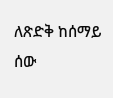ለጽድቅ ከሰማይ ሰው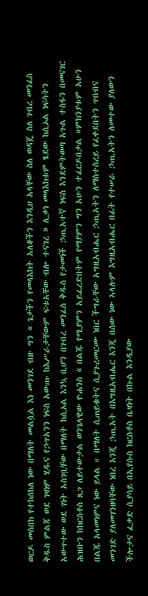ወርዶ መስበክ የተከሰከለ ነው በማለት መልሷል እነ መንገደ ብዙ ግን « ጌታችን የመላእክት አለቆችን እንዲሀ አላቸው ስለ ወዳጄ ስለ ገብረ መንፈስ ቅዱስ ምልጃ ወደ ገዛነም ሂዱና የኃጥአንን ነፍስ አውጡ ከእሥራታቸውም ፍቱአቸው ብሎ ተናገረ » ሊቃነ መላእክቱም ፄደው ከሲኦል ነፍሳትን አውጥተው ወደ ገነት አስገቧቸው በማለት ከሲኦል እንኳ ቢሆን በገብረ መንፈስ ቅዱስ የታመነች ኃጢአተኛ ነፍስ እንደምትወጣ አጉል ተስፋን በመናገር ሕዝቡን ከክርስቶስ ጸጋ ለይተውታል ወንጌላዊው ዮሐንስ « በልጁ የሚያምን አይፈረድበትም የማያምን ግን አሁን ተፈርዶበታል »ምክንያቱም አሁን በልጁ አላመነምና ነው ይላል ። በማለት ሲጠይቁትና ሲያጉረመርሙ ነበር ችግራቸው አግዚአብሔር ኃጢአትን ለማስተስረይ የፈቀደበትን ጥበብና መንገድ ያለመገንዘባቸው ነበረ እንጂ ኃጢአት በእግዚአብሔር እንጂ በሰው ነው ኣላሉም እግዚአብሔር በፊት የተሠራ ኃጢአትን ለመተው ያለውን ችሎታና ፈቃድ ሲያሳይ በኢየሱስ ክርስቶስ ቤዛነት በኩል እንዲያው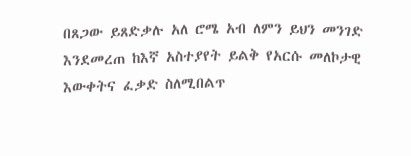በጸጋው ይጸድቃሉ አለ ሮሜ አብ ለምን ይህን መንገድ እንደመረጠ ከእኛ አስተያየት ይልቅ የአርሱ መለኮታዊ እውቀትና ፈቃድ ስለሚበልጥ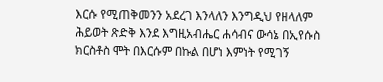እርሱ የሚጠቅመንን አደረገ እንላለን እንግዲህ የዘላለም ሕይወት ጽድቅ እንደ እግዚአብሔር ሐሳብና ውሳኔ በኢየሱስ ክርስቶስ ሞት በእርሱም በኩል በሆነ እምነት የሚገኝ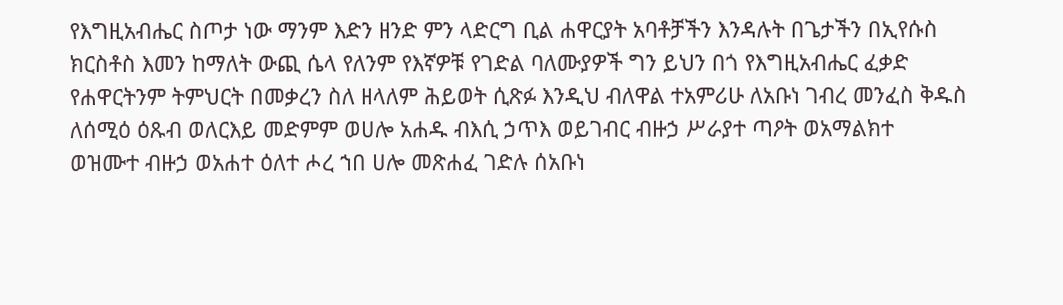የእግዚአብሔር ስጦታ ነው ማንም እድን ዘንድ ምን ላድርግ ቢል ሐዋርያት አባቶቻችን እንዳሉት በጌታችን በኢየሱስ ክርስቶስ እመን ከማለት ውጪ ሴላ የለንም የእኛዎቹ የገድል ባለሙያዎች ግን ይህን በጎ የእግዚአብሔር ፈቃድ የሐዋርትንም ትምህርት በመቃረን ስለ ዘላለም ሕይወት ሲጽፉ እንዲህ ብለዋል ተአምሪሁ ለአቡነ ገብረ መንፈስ ቅዱስ ለሰሚዕ ዕጹብ ወለርእይ መድምም ወሀሎ አሐዱ ብእሲ ኃጥእ ወይገብር ብዙኃ ሥራያተ ጣዖት ወአማልክተ ወዝሙተ ብዙኃ ወአሐተ ዕለተ ሖረ ኀበ ሀሎ መጽሐፈ ገድሉ ሰአቡነ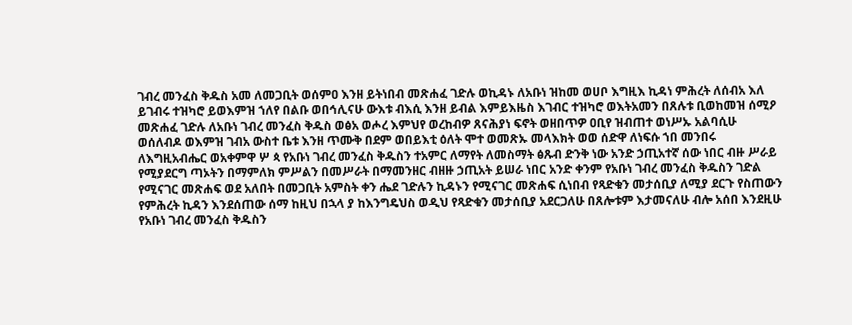ገብረ መንፈስ ቅዱስ አመ ለመጋቢት ወሰምዐ እንዘ ይትነበብ መጽሐፈ ገድሉ ወኪዳኑ ለአቡነ ዝከመ ወሀቦ እግዚእ ኪዳነ ምሕረት ለሰብአ እለ ይገብሩ ተዝካሮ ይወእምዝ ኀለየ በልቡ ወበኅሊናሁ ውእቱ ብእሲ እንዘ ይብል እምይእዜስ እገብር ተዝካሮ ወእትአመን በጸሉቱ ቢወከመዝ ሰሚዖ መጽሐፈ ገድሉ ለአቡነ ገብረ መንፈስ ቅዱስ ወፅአ ወሖረ እምህየ ወረከብዎ ጸናሕያነ ፍኖት ወዘበጥዎ ዐቢየ ዝብጠተ ወነሥኡ አልባሲሁ ወሰለብዶ ወእምዝ ገብአ ውስተ ቤቱ እንዘ ጥሙቅ በደም ወበይእቲ ዕለት ሞተ ወመጽኡ መላእክት ወወ ሰድዋ ለነፍሱ ኀበ መንበሩ ለእግዚአብሔር ወአቀምዋ ሦ ጳ የአቡነ ገብረ መንፈስ ቅዱስን ተአምር ለማየት ለመስማት ፅጹብ ድንቅ ነው አንድ ኃጢአተኛ ሰው ነበር ብዙ ሥራይ የሚያደርግ ጣኦትን በማምለክ ምሥልን በመሥራት በማመንዘር ብዘዙ ኃጢአት ይሠራ ነበር አንድ ቀንም የአቡነ ገብረ መንፈስ ቅዱስን ገድል የሚናገር መጽሐፍ ወደ አለበት በመጋቢት አምስት ቀን ሔደ ገድሉን ኪዳኑን የሚናገር መጽሐፍ ሲነበብ የጻድቁን መታሰቢያ ለሚያ ደርጉ የስጠውን የምሕረት ኪዳን እንደሰጠው ሰማ ከዚህ በኋላ ያ ከእንግዴህስ ወዲህ የጻድቁን መታሰቢያ አደርጋለሁ በጸሎቱም እታመናለሁ ብሎ አሰበ እንደዚሁ የአቡነ ገብረ መንፈስ ቅዱስን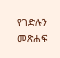የገድሉን መጽሐፍ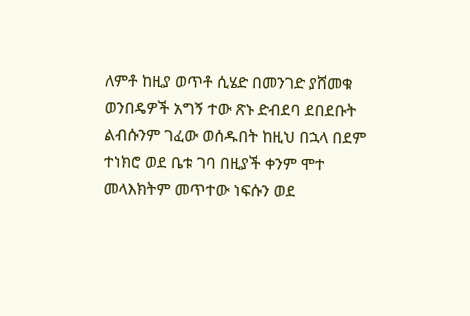ለምቶ ከዚያ ወጥቶ ሲሄድ በመንገድ ያሸመቁ ወንበዴዎች አግኝ ተው ጽኑ ድብደባ ደበደቡት ልብሱንም ገፈው ወሰዱበት ከዚህ በኋላ በደም ተነክሮ ወደ ቤቱ ገባ በዚያች ቀንም ሞተ መላእክትም መጥተው ነፍሱን ወደ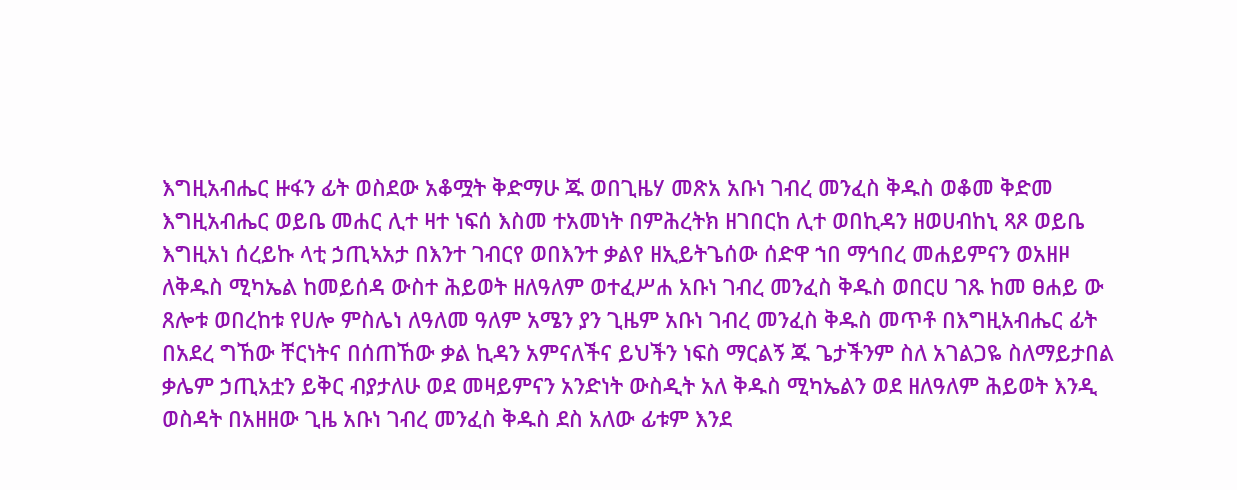እግዚአብሔር ዙፋን ፊት ወስደው አቆሟት ቅድማሁ ጁ ወበጊዜሃ መጽአ አቡነ ገብረ መንፈስ ቅዱስ ወቆመ ቅድመ እግዚአብሔር ወይቤ መሐር ሊተ ዛተ ነፍሰ እስመ ተአመነት በምሕረትክ ዘገበርከ ሊተ ወበኪዳን ዘወሀብከኒ ጻጾ ወይቤ እግዚአነ ሰረይኩ ላቲ ኃጢኣአታ በእንተ ገብርየ ወበእንተ ቃልየ ዘኢይትጌሰው ሰድዋ ኀበ ማኅበረ መሐይምናን ወአዘዞ ለቅዱስ ሚካኤል ከመይሰዳ ውስተ ሕይወት ዘለዓለም ወተፈሥሐ አቡነ ገብረ መንፈስ ቅዱስ ወበርሀ ገጹ ከመ ፀሐይ ው ጸሎቱ ወበረከቱ የሀሎ ምስሌነ ለዓለመ ዓለም አሜን ያን ጊዜም አቡነ ገብረ መንፈስ ቅዱስ መጥቶ በእግዚአብሔር ፊት በአደረ ግኸው ቸርነትና በሰጠኸው ቃል ኪዳን አምናለችና ይህችን ነፍስ ማርልኝ ጁ ጌታችንም ስለ አገልጋዬ ስለማይታበል ቃሌም ኃጢአቷን ይቅር ብያታለሁ ወደ መዛይምናን አንድነት ውስዲት አለ ቅዱስ ሚካኤልን ወደ ዘለዓለም ሕይወት እንዲ ወስዳት በአዘዘው ጊዜ አቡነ ገብረ መንፈስ ቅዱስ ደስ አለው ፊቱም እንደ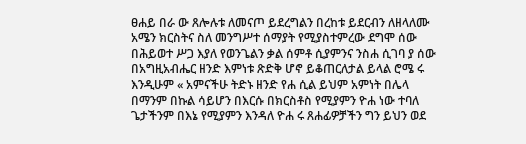ፀሐይ በራ ው ጸሎሉቱ ለመናጦ ይደረግልን በረከቱ ይደርብን ለዘላለሙ አሜን ክርስትና ስለ መንግሥተ ሰማያት የሚያስተምረው ደግሞ ሰው በሕይወተ ሥጋ እያለ የወንጌልን ቃል ሰምቶ ሲያምንና ንስሐ ሲገባ ያ ሰው በአግዚአብሔር ዘንድ እምነቱ ጽድቅ ሆኖ ይቆጠርለታል ይላል ሮሜ ሩ እንዲሁም « አምናችሁ ትድኑ ዘንድ የሐ ሲል ይህም አምነት በሌላ በማንም በኩል ሳይሆን በእርሱ በክርስቶስ የሚያምን ዮሐ ነው ተባለ ጌታችንም በእኔ የሚያምን እንዳለ ዮሐ ሩ ጸሐፊዎቻችን ግን ይህን ወደ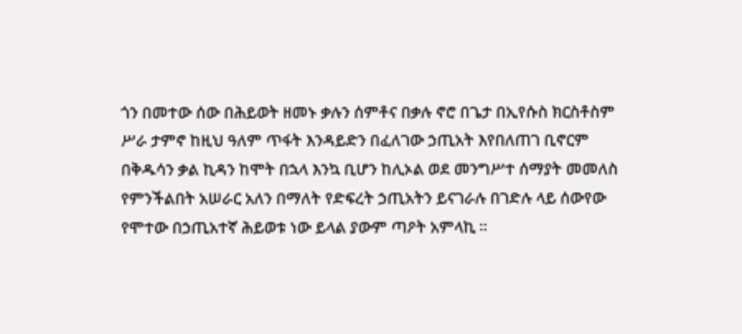ጎን በመተው ሰው በሕይወት ዘመኑ ቃሉን ሰምቶና በቃሉ ኖሮ በጌታ በኢየሱስ ክርስቶስም ሥራ ታምኖ ከዚህ ዓለም ጥፋት እንዳይድን በፈለገው ኃጢአት እየበለጠገ ቢኖርም በቅዱሳን ቃል ኪዳን ከሞት በኋላ እንኳ ቢሆን ከሊኦል ወደ መንግሥተ ሰማያት መመለስ የምንችልበት አሠራር አለን በማለት የድፍረት ኃጢአትን ይናገራሉ በገድሉ ላይ ሰውየው የሞተው በኃጢአተኛ ሕይወቱ ነው ይላል ያውም ጣዖት አምላኪ ።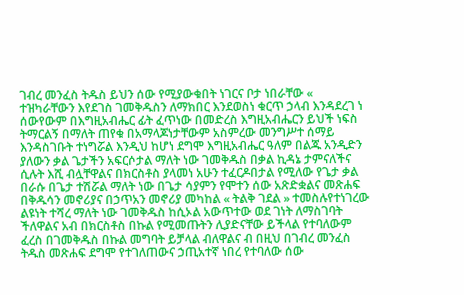ገብረ መንፈስ ትዱስ ይህን ሰው የሚያውቁበት ነገርና ቦታ ነበራቸው « ተዝካራቸውን እየደገስ ገመቅዱስን ለማክበር እንደወስነ ቁርጥ ኃላብ እንዳደረገ ነ ሰውየውም በእግዚአብሔር ፊት ፈጥነው በመድረስ እግዚአብሔርን ይህች ነፍስ ትማርልኝ በማለት ጠየቁ በአማላጆነታቸውም አስምረው መንግሥተ ሰማይ እንዳስገቡት ተነግሯል እንዲህ ከሆነ ደግሞ እግዚአብሔር ዓለም በልጁ አንዲድን ያለውን ቃል ጌታችን አፍርሶታል ማለት ነው ገመቅዱስ በቃል ኪዳኔ ታምናለችና ሲሉት እሺ ብሏቸዋልና በክርስቶስ ያላመነ አሁን ተፈርዶበታል የሚለው የጌታ ቃል በራሱ በጌታ ተሽሯል ማለት ነው በጌታ ሳያምን የሞተን ሰው አጽድቋልና መጽሐፍ በቅዱሳን መኖሪያና በኃጥአን መኖሪያ መካከል « ትልቅ ገደል » ተመስሉየተነገረው ልዩነት ተሻረ ማለት ነው ገመቅዱስ ከሲኦል አውጥተው ወደ ገነት ለማስገባት ችለዋልና አብ በክርስቶስ በኩል የሚመጡትን ሊያድናቸው ይችላል የተባለውም ፈረስ በገመቅዱስ በኩል መግባት ይቻላል ብለዋልና ብ በዚህ በገብረ መንፈስ ትዱስ መጽሐፍ ደግሞ የተገለጠውና ኃጢአተኛ ነበረ የተባለው ሰው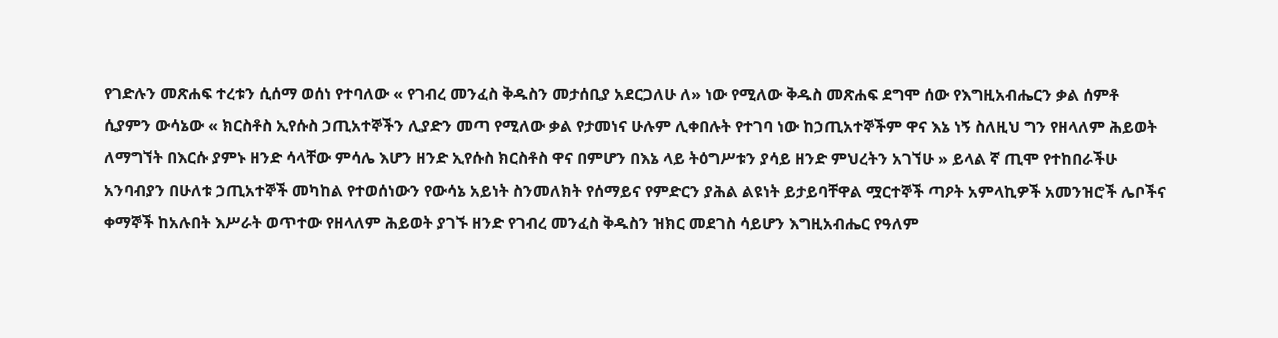የገድሉን መጽሐፍ ተረቱን ሲሰማ ወሰነ የተባለው « የገብረ መንፈስ ቅዱስን መታሰቢያ አደርጋለሁ ለ» ነው የሚለው ቅዱስ መጽሐፍ ደግሞ ሰው የእግዚአብሔርን ቃል ሰምቶ ሲያምን ውሳኔው « ክርስቶስ ኢየሱስ ኃጢአተኞችን ሊያድን መጣ የሚለው ቃል የታመነና ሁሉም ሊቀበሉት የተገባ ነው ከኃጢአተኞችም ዋና እኔ ነኝ ስለዚህ ግን የዘላለም ሕይወት ለማግኘት በእርሱ ያምኑ ዘንድ ሳላቸው ምሳሌ እሆን ዘንድ ኢየሱስ ክርስቶስ ዋና በምሆን በእኔ ላይ ትዕግሥቱን ያሳይ ዘንድ ምህረትን አገኘሁ » ይላል ኛ ጢሞ የተከበራችሁ አንባብያን በሁለቱ ኃጢአተኞች መካከል የተወሰነውን የውሳኔ አይነት ስንመለክት የሰማይና የምድርን ያሕል ልዩነት ይታይባቸዋል ሟርተኞች ጣዖት አምላኪዎች አመንዝሮች ሌቦችና ቀማኞች ከአሉበት እሥራት ወጥተው የዘላለም ሕይወት ያገኙ ዘንድ የገብረ መንፈስ ቅዱስን ዝክር መደገስ ሳይሆን እግዚአብሔር የዓለም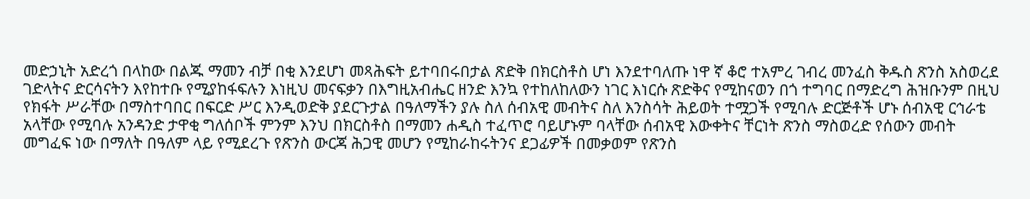መድኃኒት አድረጎ በላከው በልጁ ማመን ብቻ በቂ እንደሆነ መጻሕፍት ይተባበሩበታል ጽድቅ በክርስቶስ ሆነ እንደተባለጡ ነዋ ኛ ቆሮ ተአምረ ገብረ መንፈስ ቅዱስ ጽንስ አስወረደ ገድላትና ድርሳናትን እየከተቡ የሚያከፋፍሉን እነዚህ መናፍቃን በእግዚአብሔር ዘንድ እንኳ የተከለከለውን ነገር እነርሱ ጽድቅና የሚከናወን በጎ ተግባር በማድረግ ሕዝቡንም በዚህ የክፋት ሥራቸው በማስተባበር በፍርድ ሥር እንዲወድቅ ያደርጉታል በዓለማችን ያሉ ስለ ሰብአዊ መብትና ስለ እንስሳት ሕይወት ተሟጋች የሚባሉ ድርጅቶች ሆኑ ሰብአዊ ርኅራቴ አላቸው የሚባሉ አንዳንድ ታዋቂ ግለሰቦች ምንም እንህ በክርስቶስ በማመን ሐዲስ ተፈጥሮ ባይሆኑም ባላቸው ሰብአዊ እውቀትና ቸርነት ጽንስ ማስወረድ የሰውን መብት መግፈፍ ነው በማለት በዓለም ላይ የሚደረጉ የጽንስ ውርጃ ሕጋዊ መሆን የሚከራከሩትንና ደጋፊዎች በመቃወም የጽንስ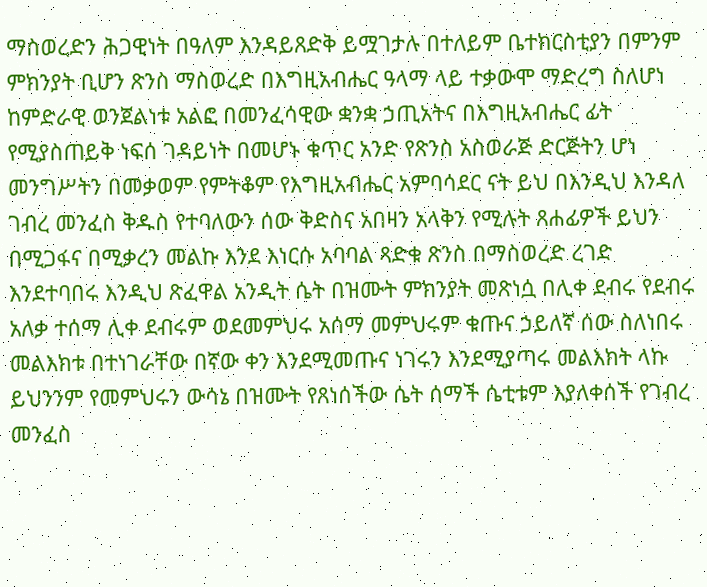ማስወረድን ሕጋዊነት በዓለም እንዳይጸድቅ ይሟገታሉ በተለይም ቤተክርስቲያን በምንም ምክንያት ቢሆን ጽንስ ማስወረድ በእግዚአብሔር ዓላማ ላይ ተቃውሞ ማድረግ ስለሆነ ከምድራዊ ወንጀልነቱ አልፎ በመንፈሳዊው ቋንቋ ኃጢአትና በእግዚአብሔር ፊት የሚያስጠይቅ ነፍሰ ገዳይነት በመሆኑ ቁጥር አንድ የጽንስ አስወራጅ ድርጅትን ሆነ መንግሥትን በመቃወም የምትቆም የእግዚአብሔር አምባሳደር ናት ይህ በእንዲህ እንዳለ ገብረ መንፈስ ቅዱስ የተባለውን ሰው ቅድስና አበዛን አላቅን የሚሉት ጸሐፊዎች ይህን በሚጋፋና በሚቃረን መልኩ እንደ እነርሱ አባባል ጻድቁ ጽንስ በማስወረድ ረገድ እንደተባበሩ እንዲህ ጽፈዋል አንዲት ሴት በዝሙት ምክንያት መጽነሷ በሊቀ ደብሩ የደብሩ አለቃ ተሰማ ሊቀ ደብሩም ወደመምህሩ አሰማ መምህሩም ቁጡና ኃይለኛ ሰው ስለነበሩ መልእክቱ በተነገራቸው በኛው ቀን እንደሚመጡና ነገሩን እንደሚያጣሩ መልእክት ላኩ ይህንንም የመምህሩን ውሳኔ በዝሙት የጸነሰችው ሴት ሰማች ሴቲቱም እያለቀሰች የገብረ መንፈስ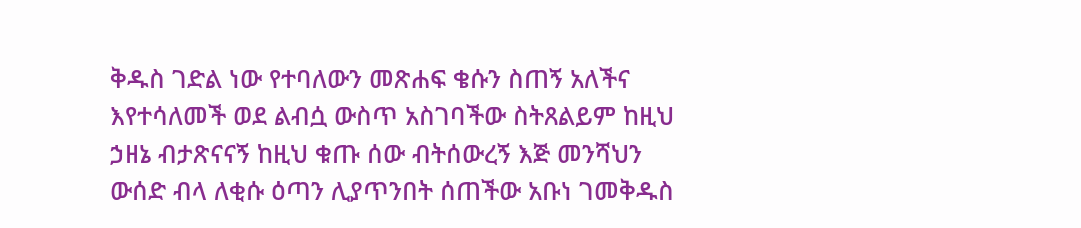ቅዱስ ገድል ነው የተባለውን መጽሐፍ ቄሱን ስጠኝ አለችና እየተሳለመች ወደ ልብሷ ውስጥ አስገባችው ስትጸልይም ከዚህ ኃዘኔ ብታጽናናኝ ከዚህ ቁጡ ሰው ብትሰውረኝ እጅ መንሻህን ውሰድ ብላ ለቂሱ ዕጣን ሊያጥንበት ሰጠችው አቡነ ገመቅዱስ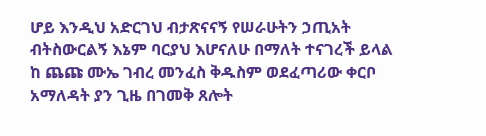ሆይ እንዲህ አድርገህ ብታጽናናኝ የሠራሁትን ኃጢአት ብትስውርልኝ እኔም ባርያህ እሆናለሁ በማለት ተናገረች ይላል ከ ጨጩ ሙኤ ገብረ መንፈስ ቅዱስም ወደፈጣሪው ቀርቦ አማለዳት ያን ጊዜ በገመቅ ጸሎት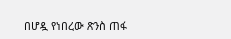በሆዷ የነበረው ጽንስ ጠፋ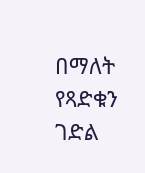በማለት የጻድቁን ገድል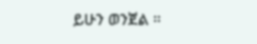ይሁን ወንጀል ።